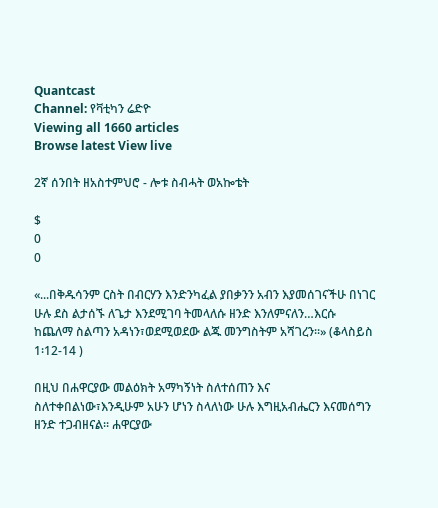Quantcast
Channel: የቫቲካን ሬድዮ
Viewing all 1660 articles
Browse latest View live

2ኛ ሰንበት ዘአስተምህሮ - ሎቱ ስብሓት ወአኰቴት

$
0
0

«...በቅዱሳንም ርስት በብርሃን እንድንካፈል ያበቃንን አብን እያመሰገናችሁ በነገር ሁሉ ደስ ልታሰኙ ለጌታ እንደሚገባ ትመላለሱ ዘንድ እንለምናለን…እርሱ ከጨለማ ስልጣን አዳነን፣ወደሚወደው ልጁ መንግስትም አሻገረን፡፡» (ቆላስይስ 1፡12-14 )

በዚህ በሐዋርያው መልዕክት አማካኝነት ስለተሰጠን እና ስለተቀበልነው፣እንዲሁም አሁን ሆነን ስላለነው ሁሉ እግዚአብሔርን እናመሰግን ዘንድ ተጋብዘናል፡፡ ሐዋርያው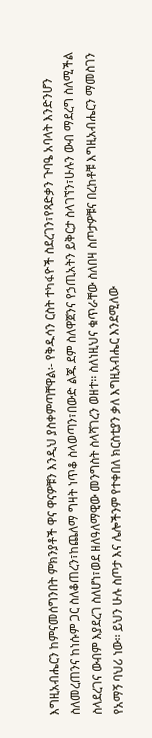እግዚአብሔርን ከምናመሰግንበት ምክንያቶች ዋና ዋናዎቹን እንዲህ ያስቀምጣቸዋል፡- የቅዱሳን ርስት ተካፋዮች ስደረገን፣የጻድቃን ጉባዔ አባላት እንድንሆን ስለመረጠንና ከነሱም ጋር ስለቆጠረን፣ከጨለማ ግዛት ነጥቆ ስላወጣን፣በውድ ልጁ ደም ስለዋጀንና የኃጢአትን ይቅርታ ስላገኘን፣ሁሉን ውብ ማደረግ ስለሚችል ስላደረገና ውብም እያደረገ ስለሆነ፣ወደ ዘለዓለማዊው መንግስት ስላሻገረን ወዘተ፡፡ ስለነዚህና ቁጥራቸው ስለበዛ ስጦታዎቹና በረከቶቹ እግዚአብሔርን ማመስገን የአማኝ ባህሪ ነው፡፡ ይህን ሁሉ ስጦታ እና ሌሎችንም የተቀበለ ክርስቲያን ቃለ እግዚአብሔር እንደሚለው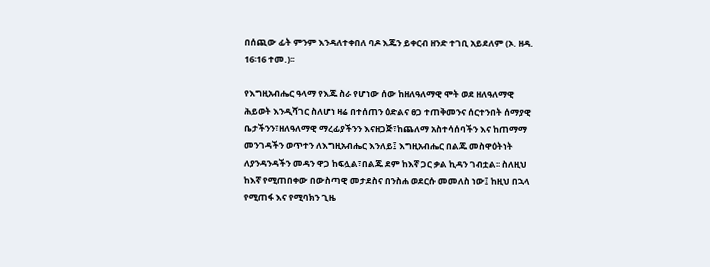በሰጪው ፊት ምንም እንዳለተቀበለ ባዶ እጁን ይቀርብ ዘንድ ተገቢ አይደለም (ኦ. ዘዳ. 16፡16 ተመ.)፡፡

የእግዚአብሔር ዓላማ የእጁ ስራ የሆነው ሰው ከዘለዓለማዊ ሞት ወደ ዘለዓለማዊ ሕይወት እንዲሻገር ስለሆነ ዛሬ በተሰጠን ዕድልና ፀጋ ተጠቅመንና ሰርተንበት ሰማያዊ ቤታችንን፣ዘለዓለማዊ ማረፊያችንን እናዘጋጅ፣ከጨለማ አስተሳሰባችን እና ከጠማማ መንገዳችን ወጥተን ለእግዚአብሔር እንለይ፤ እግዚአብሔር በልጁ መስዋዕትነት ለያንዳንዳችን መዳን ዋጋ ከፍሏል፣በልጁ ደም ከእኛ ጋር ቃል ኪዳን ገብቷል፡፡ ስለዚህ ከእኛ የሚጠበቀው በውስጣዊ መታደስና በንስሐ ወደርሱ መመለስ ነው፤ ከዚህ በኋላ የሚጠፋ እና የሚባክን ጊዜ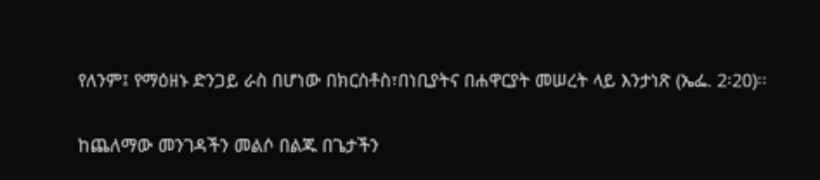የለንም፤ የማዕዘኑ ድንጋይ ራስ በሆነው በክርስቶስ፣በነቢያትና በሐዋርያት መሠረት ላይ እንታነጽ (ኤፌ. 2፡20)፡፡

ከጨለማው መንገዳችን መልሶ በልጁ በጌታችን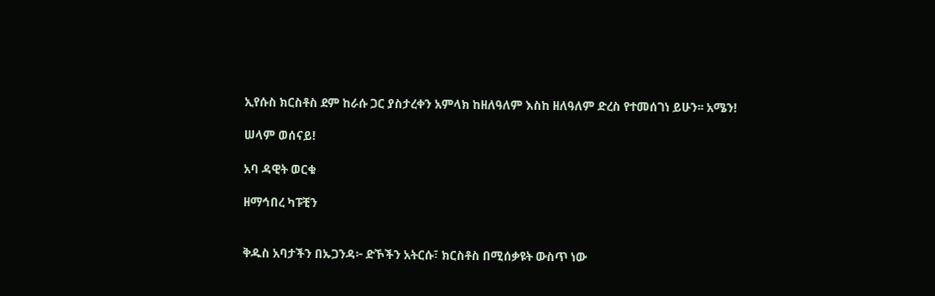ኢየሱስ ክርስቶስ ደም ከራሱ ጋር ያስታረቀን አምላክ ከዘለዓለም እስከ ዘለዓለም ድረስ የተመሰገነ ይሁን፡፡ አሜን!

ሠላም ወሰናይ!

አባ ዳዊት ወርቁ

ዘማኅበረ ካፑቺን


ቅዱስ አባታችን በኡጋንዳ፦ ድኾችን አትርሱ፣ ክርስቶስ በሚሰቃዩት ውስጥ ነው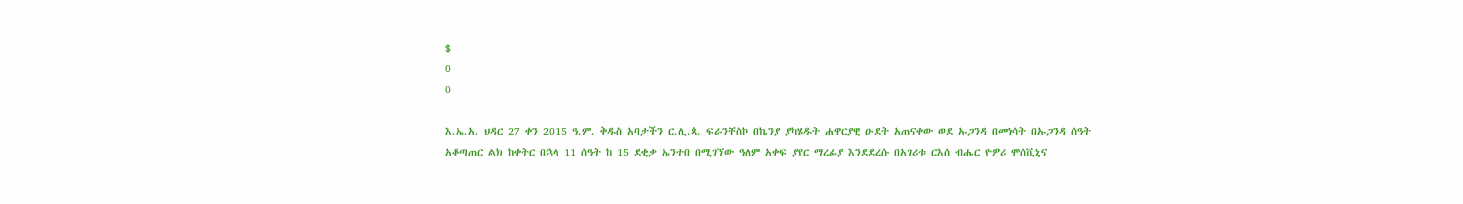$
0
0

እ.ኤ.አ. ህዳር 27 ቀን 2015 ዓ.ም. ቅዱስ አባታችን ር.ሊ.ጳ. ፍራንቸስኮ በኬንያ ያካሄዱት ሐዋርያዊ ዑደት አጠናቀው ወደ ኡጋንዳ በመነሳት በኡጋንዳ ሰዓት አቆጣጠር ልክ ከቀትር በኋላ 11 ሰዓት ከ 15 ደቂቃ ኤንተበ በሚገኘው ዓለም አቀፍ ያየር ማረፊያ እንደደረሱ በአገሪቱ ርእሰ ብሔር ዮዎሪ ሞሰቪኒና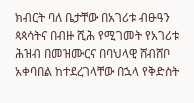ክብርት ባለ ቤታቸው በአገሪቱ ብፁዓን ጳጳሳትና በብዙ ሺሕ የሚገመት የአገሪቱ ሕዝብ በመዝሙርና በባህላዊ ሸብሸቦ አቀባበል ከተደረገላቸው በኋላ የቅድስት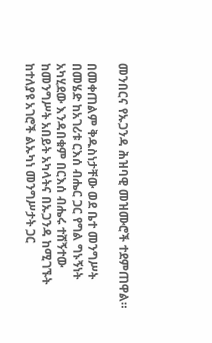መንበርና የኡጋንዳ ሕዝባዊ መዝሙሮች ተደምጠዋል።

በመቀጠልም ቅዱስነታቸው ወደ ቤተ መንግሥት በመሄድ ከአገሪቱ ርእሰ ብሔር ጋር የግል ግኑኝነት አካሂደው እንዳበቁም በርእሰ ብሔሩ ተሸኝተው ከመንግሥት አበይት አካላትና በኡጋንዳ ከሚገኙት ከተለያዩ አገሮች ልኡካነ መንግሥታት ጋር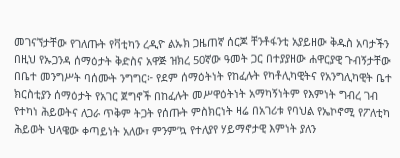መገናኘታቸው የገለጡት የቫቲካን ረዲዮ ልኡክ ጋዜጠኛ ሰርጆ ቸንቶፋንቲ አያይዘው ቅዱስ አባታችን በዚህ የኡጋንዳ ሰማዕታት ቅድስና አዋጅ ዝክረ 50ኛው ዓመት ጋር በተያያዘው ሐዋርያዊ ጉብኝታቸው በቤተ መንግሥት ባሰሙት ንግግር፦ የደም ሰማዕትነት የከፈሉት የካቶሊካዊትና የአንግሊካዊት ቤተ ክርስቲያን ሰማዕታት የአገር ጀግኖች በከፈሉት መሥዋዕትነት አማካኝነትም የእምነት ግብረ ገብ የተካነ ሕይወትና ለጋራ ጥቅም ትጋት የሰጡት ምስክርነት ዛሬ በአገሪቱ የባህል የኤኮኖሚ የፖለቲካ ሕይወት ህላዌው ቀጣይነት አለው፣ ምንም’ኳ የተለያየ ሃይማኖታዊ እምነት ያለን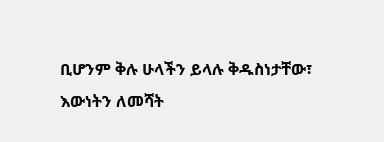ቢሆንም ቅሉ ሁላችን ይላሉ ቅዱስነታቸው፣ እውነትን ለመሻት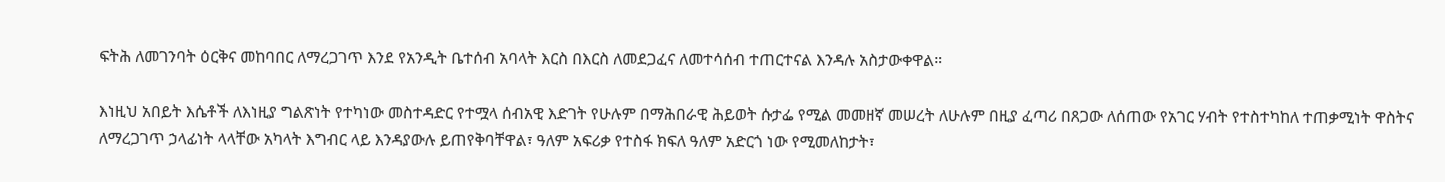ፍትሕ ለመገንባት ዕርቅና መከባበር ለማረጋገጥ እንደ የአንዲት ቤተሰብ አባላት እርስ በእርስ ለመደጋፈና ለመተሳሰብ ተጠርተናል እንዳሉ አስታውቀዋል።

እነዚህ አበይት እሴቶች ለእነዚያ ግልጽነት የተካነው መስተዳድር የተሟላ ሰብአዊ እድገት የሁሉም በማሕበራዊ ሕይወት ሱታፌ የሚል መመዘኛ መሠረት ለሁሉም በዚያ ፈጣሪ በጸጋው ለሰጠው የአገር ሃብት የተስተካከለ ተጠቃሚነት ዋስትና ለማረጋገጥ ኃላፊነት ላላቸው አካላት እግብር ላይ እንዳያውሉ ይጠየቅባቸዋል፣ ዓለም አፍሪቃ የተስፋ ክፍለ ዓለም አድርጎ ነው የሚመለከታት፣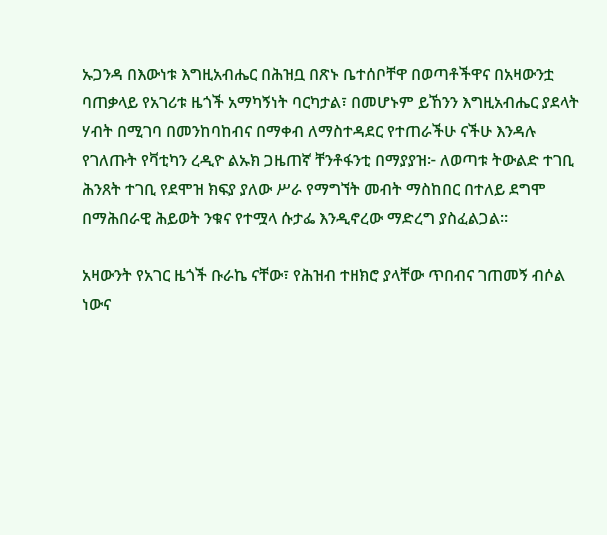ኡጋንዳ በእውነቱ እግዚአብሔር በሕዝቧ በጽኑ ቤተሰቦቸዋ በወጣቶችዋና በአዛውንቷ ባጠቃላይ የአገሪቱ ዜጎች አማካኝነት ባርካታል፣ በመሆኑም ይኸንን እግዚአብሔር ያደላት ሃብት በሚገባ በመንከባከብና በማቀብ ለማስተዳደር የተጠራችሁ ናችሁ እንዳሉ የገለጡት የቫቲካን ረዲዮ ልኡክ ጋዜጠኛ ቸንቶፋንቲ በማያያዝ፦ ለወጣቱ ትውልድ ተገቢ ሕንጸት ተገቢ የደሞዝ ክፍያ ያለው ሥራ የማግኘት መብት ማስከበር በተለይ ደግሞ በማሕበራዊ ሕይወት ንቁና የተሟላ ሱታፌ እንዲኖረው ማድረግ ያስፈልጋል።

አዛውንት የአገር ዜጎች ቡራኬ ናቸው፣ የሕዝብ ተዘክሮ ያላቸው ጥበብና ገጠመኝ ብሶል ነውና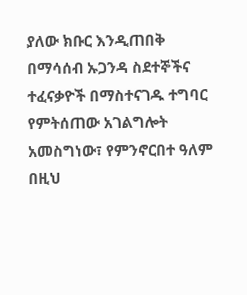ያለው ክቡር እንዲጠበቅ በማሳሰብ ኡጋንዳ ስደተኞችና ተፈናቃዮች በማስተናገዱ ተግባር የምትሰጠው አገልግሎት አመስግነው፣ የምንኖርበተ ዓለም በዚህ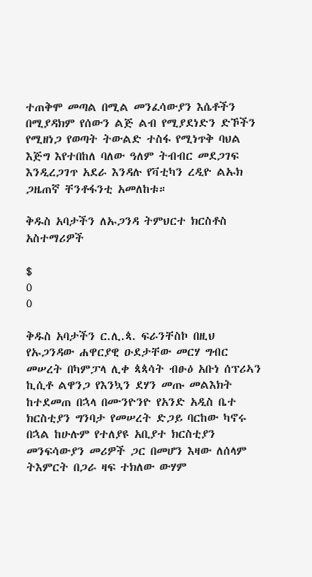ተጠቅሞ መጣል በሚል መንፈሳውያን እሴቶችን በሚያዳክም የሰውን ልጅ ልብ የሚያደነድን ድኾችን የሚዘነጋ የወጣት ትውልድ ተስፋ የሚነጥቅ ባህል እጅግ እየተበከለ ባለው ዓለም ትብብር መደጋገፍ እንዲረጋገጥ አደራ እንዳሉ የቫቲካን ረዲዮ ልኡክ ጋዜጠኛ ቸንቶፋንቲ አመለከቱ።

ቅዱስ አባታችን ለኡጋንዳ ትምህርተ ክርስቶስ አስተማሪዎች

$
0
0

ቅዱስ አባታችን ር.ሊ.ጳ. ፍራንቸስኮ በዚህ የኡጋንዳው ሐዋርያዊ ዑደታቸው መርሃ ግብር መሠረት በካምፓላ ሊቀ ጳጳሳት ብፁዕ አቡነ ሰፕሪኣን ኪሲቶ ልዋንጋ የእንኳን ደሃን መጡ መልእክት ከተደመጠ በኋላ በሙንዮንዮ የአንድ አዲስ ቤተ ክርስቲያን ግንባታ የመሠረት ድጋይ ባርከው ካኖሩ በኋል ከሁሉም የተለያዩ አቢያተ ክርስቲያን መንፍሳውያን መሪዎች ጋር በመሆን እዛው ለሰላም ትእምርት በጋራ ዛፍ ተክለው ውሃም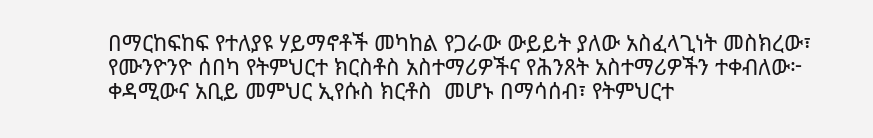በማርከፍከፍ የተለያዩ ሃይማኖቶች መካከል የጋራው ውይይት ያለው አስፈላጊነት መስክረው፣ የሙንዮንዮ ሰበካ የትምህርተ ክርስቶስ አስተማሪዎችና የሕንጸት አስተማሪዎችን ተቀብለው፦ ቀዳሚውና አቢይ መምህር ኢየሱስ ክርቶስ  መሆኑ በማሳሰብ፣ የትምህርተ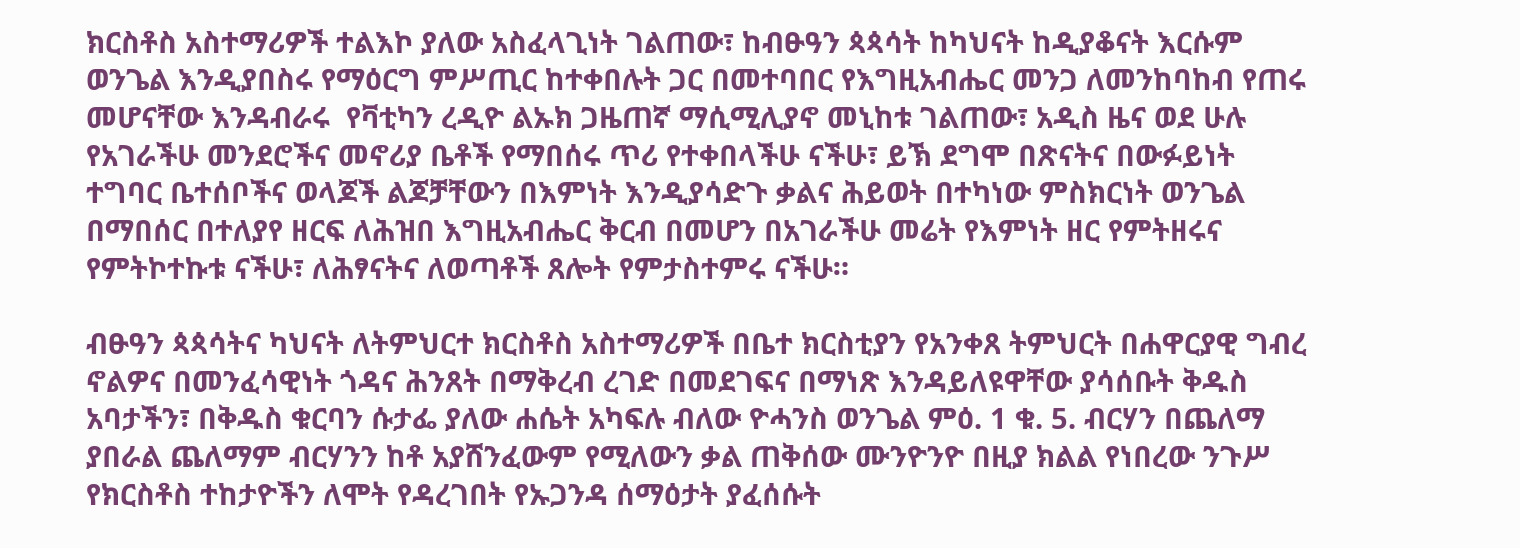ክርስቶስ አስተማሪዎች ተልእኮ ያለው አስፈላጊነት ገልጠው፣ ከብፁዓን ጳጳሳት ከካህናት ከዲያቆናት እርሱም ወንጌል እንዲያበስሩ የማዕርግ ምሥጢር ከተቀበሉት ጋር በመተባበር የእግዚአብሔር መንጋ ለመንከባከብ የጠሩ መሆናቸው እንዳብራሩ  የቫቲካን ረዲዮ ልኡክ ጋዜጠኛ ማሲሚሊያኖ መኒከቱ ገልጠው፣ አዲስ ዜና ወደ ሁሉ የአገራችሁ መንደሮችና መኖሪያ ቤቶች የማበሰሩ ጥሪ የተቀበላችሁ ናችሁ፣ ይኽ ደግሞ በጽናትና በውፉይነት ተግባር ቤተሰቦችና ወላጆች ልጆቻቸውን በእምነት እንዲያሳድጉ ቃልና ሕይወት በተካነው ምስክርነት ወንጌል በማበሰር በተለያየ ዘርፍ ለሕዝበ እግዚአብሔር ቅርብ በመሆን በአገራችሁ መሬት የእምነት ዘር የምትዘሩና የምትኮተኩቱ ናችሁ፣ ለሕፃናትና ለወጣቶች ጸሎት የምታስተምሩ ናችሁ።

ብፁዓን ጳጳሳትና ካህናት ለትምህርተ ክርስቶስ አስተማሪዎች በቤተ ክርስቲያን የአንቀጸ ትምህርት በሐዋርያዊ ግብረ ኖልዎና በመንፈሳዊነት ጎዳና ሕንጸት በማቅረብ ረገድ በመደገፍና በማነጽ እንዳይለዩዋቸው ያሳሰቡት ቅዱስ አባታችን፣ በቅዱስ ቁርባን ሱታፌ ያለው ሐሴት አካፍሉ ብለው ዮሓንስ ወንጌል ምዕ. 1 ቁ. 5. ብርሃን በጨለማ ያበራል ጨለማም ብርሃንን ከቶ አያሸንፈውም የሚለውን ቃል ጠቅሰው ሙንዮንዮ በዚያ ክልል የነበረው ንጉሥ የክርስቶስ ተከታዮችን ለሞት የዳረገበት የኡጋንዳ ሰማዕታት ያፈሰሱት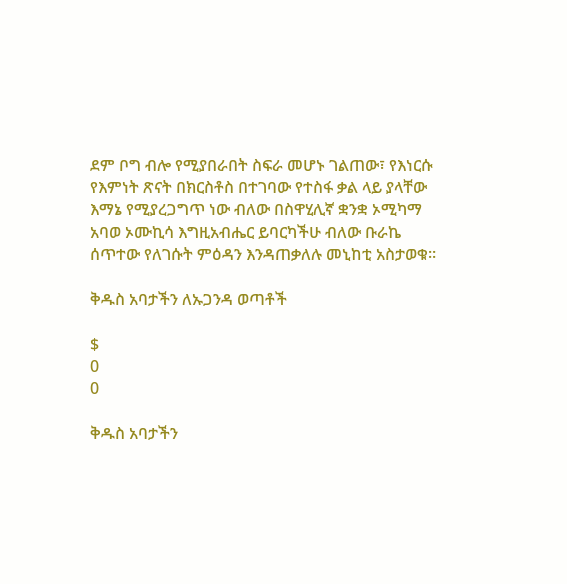ደም ቦግ ብሎ የሚያበራበት ስፍራ መሆኑ ገልጠው፣ የእነርሱ የእምነት ጽናት በክርስቶስ በተገባው የተስፋ ቃል ላይ ያላቸው እማኔ የሚያረጋግጥ ነው ብለው በስዋሂሊኛ ቋንቋ ኦሚካማ አባወ ኦሙኪሳ እግዚአብሔር ይባርካችሁ ብለው ቡራኬ ሰጥተው የለገሱት ምዕዳን እንዳጠቃለሉ መኒከቲ አስታወቁ።

ቅዱስ አባታችን ለኡጋንዳ ወጣቶች

$
0
0

ቅዱስ አባታችን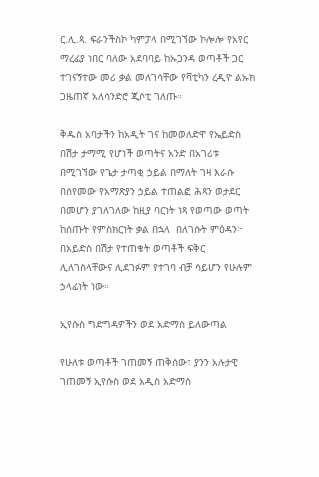ር.ሊ.ጳ. ፍራንችስኮ ካምፓላ በሚገኘው ኮሎሎ የአየር ማረፊያ ነበር ባለው አደባባይ ከኡጋንዳ ወጣቶች ጋር ተገናኝተው መሪ ቃል መለገሳቸው የቫቲካን ረዲዮ ልኡክ ጋዜጠኛ አለሳንድሮ ጂሶቲ ገለጡ።

ቅዱስ አባታችን ከአዲት ገና ከመወለድዋ የኤይድስ በሽታ ታማሚ የሆነች ወጣትና አንድ በአገሪቱ በሚገኘው የጌታ ታጣቂ ኃይል በማለት ገዛ እራሱ በሰየመው የአማጽያን ኃይል ተጠልፎ ሕጻን ወታደር በመሆን ያገለገለው ከዚያ ባርነት ነጻ የወጣው ወጣት ከሰጡት የምስክርነት ቃል በኋላ  በለገሱት ምዕዳን፦ በአይድስ በሽታ የተጠቁት ወጣቶች ፍቅር ሊለገስላቸውና ሊደገፉም የተገባ ብቻ ሳይሆን የሁሉም ኃላፊነት ነው።

ኢየሱስ ግድግዳዎችን ወደ አድማስ ይለውጣል

የሁለቱ ወጣቶች ገጠመኝ ጠቅሰው፣ ያንን አሉታዊ ገጠመኝ ኢየሱስ ወደ አዲስ አድማስ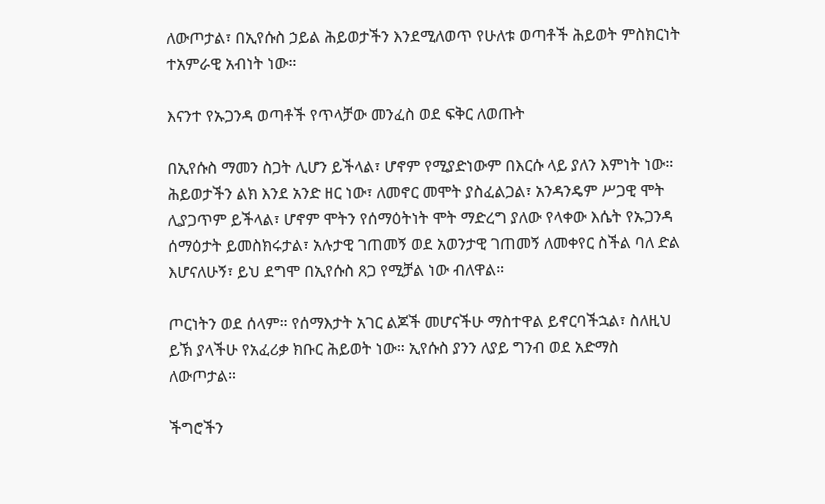ለውጦታል፣ በኢየሱስ ኃይል ሕይወታችን እንደሚለወጥ የሁለቱ ወጣቶች ሕይወት ምስክርነት ተአምራዊ አብነት ነው።

እናንተ የኡጋንዳ ወጣቶች የጥላቻው መንፈስ ወደ ፍቅር ለወጡት

በኢየሱስ ማመን ስጋት ሊሆን ይችላል፣ ሆኖም የሚያድነውም በእርሱ ላይ ያለን እምነት ነው። ሕይወታችን ልክ እንደ አንድ ዘር ነው፣ ለመኖር መሞት ያስፈልጋል፣ አንዳንዴም ሥጋዊ ሞት ሊያጋጥም ይችላል፣ ሆኖም ሞትን የሰማዕትነት ሞት ማድረግ ያለው የላቀው እሴት የኡጋንዳ ሰማዕታት ይመስክሩታል፣ አሉታዊ ገጠመኝ ወደ አወንታዊ ገጠመኝ ለመቀየር ስችል ባለ ድል እሆናለሁኝ፣ ይህ ደግሞ በኢየሱስ ጸጋ የሚቻል ነው ብለዋል።

ጦርነትን ወደ ሰላም። የሰማእታት አገር ልጆች መሆናችሁ ማስተዋል ይኖርባችኋል፣ ስለዚህ ይኽ ያላችሁ የአፈሪቃ ክቡር ሕይወት ነው። ኢየሱስ ያንን ለያይ ግንብ ወደ አድማስ ለውጦታል።

ችግሮችን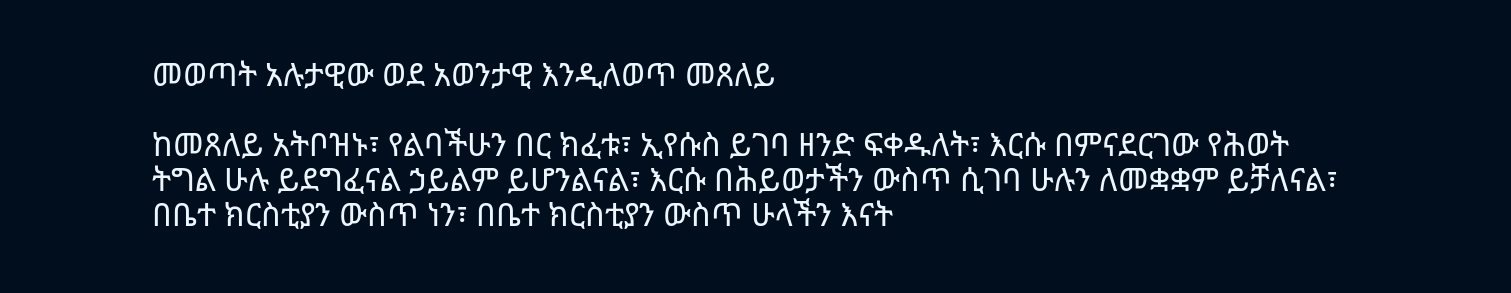መወጣት አሉታዊው ወደ አወንታዊ እንዲለወጥ መጸለይ

ከመጸለይ አትቦዝኑ፣ የልባችሁን በር ክፈቱ፣ ኢየሱስ ይገባ ዘንድ ፍቀዱለት፣ እርሱ በምናደርገው የሕወት ትግል ሁሉ ይደግፈናል ኃይልም ይሆንልናል፣ እርሱ በሕይወታችን ውስጥ ሲገባ ሁሉን ለመቋቋም ይቻለናል፣ በቤተ ክርስቲያን ውስጥ ነን፣ በቤተ ክርስቲያን ውስጥ ሁላችን እናት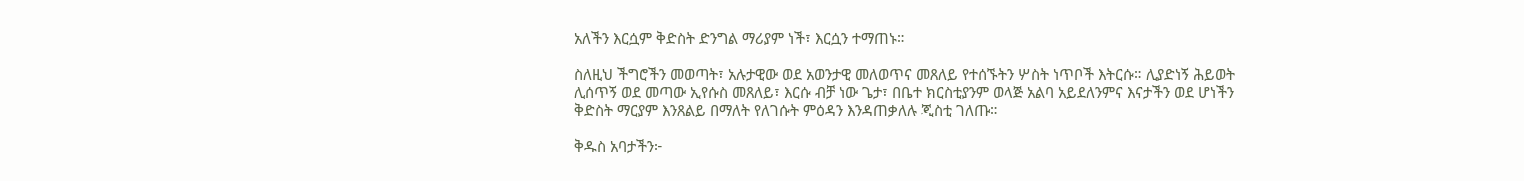አለችን እርሷም ቅድስት ድንግል ማሪያም ነች፣ እርሷን ተማጠኑ።

ስለዚህ ችግሮችን መወጣት፣ አሉታዊው ወደ አወንታዊ መለወጥና መጸለይ የተሰኙትን ሦስት ነጥቦች እትርሱ። ሊያድነኝ ሕይወት ሊሰጥኝ ወደ መጣው ኢየሱስ መጸለይ፣ እርሱ ብቻ ነው ጌታ፣ በቤተ ክርስቲያንም ወላጅ አልባ አይደለንምና እናታችን ወደ ሆነችን ቅድስት ማርያም እንጸልይ በማለት የለገሱት ምዕዳን እንዳጠቃለሉ ጂስቲ ገለጡ።

ቅዱስ አባታችን፦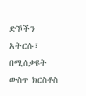ድኾችን አትርሱ፣ በሚሰቃዩት ውስጥ ክርስቶስ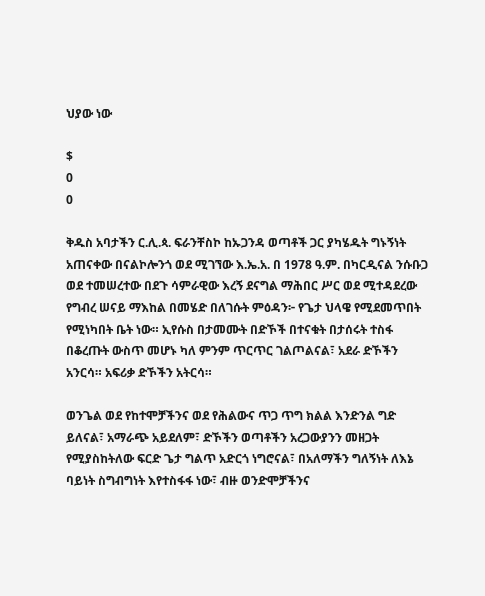ህያው ነው

$
0
0

ቅዱስ አባታችን ር.ሊ.ጳ. ፍራንቸስኮ ከኡጋንዳ ወጣቶች ጋር ያካሄዱት ግኑኝነት አጠናቀው በናልኮሎንጎ ወደ ሚገኘው እ.ኤ.አ. በ 1978 ዓ.ም. በካርዲናል ንሱቡጋ ወደ ተመሠረተው በደጉ ሳምራዊው እረኝ ደናግል ማሕበር ሥር ወደ ሚተዳደረው የግብረ ሠናይ ማእከል በመሄድ በለገሱት ምዕዳን፦ የጌታ ህላዌ የሚደመጥበት የሚነካበት ቤት ነው። ኢየሱስ በታመሙት በድኾች በተናቁት በታሰሩት ተስፋ በቆረጡት ውስጥ መሆኑ ካለ ምንም ጥርጥር ገልጦልናል፣ አደራ ድኾችን አንርሳ። አፍሪቃ ድኾችን አትርሳ።

ወንጌል ወደ የከተሞቻችንና ወደ የሕልውና ጥጋ ጥግ ክልል እንድንል ግድ ይለናል፣ አማራጭ አይደለም፣ ድኾችን ወጣቶችን አረጋውያንን መዘጋት የሚያስከትለው ፍርድ ጌታ ግልጥ አድርጎ ነግሮናል፣ በአለማችን ግለኝነት ለእኔ ባይነት ስግብግነት እየተስፋፋ ነው፣ ብዙ ወንድሞቻችንና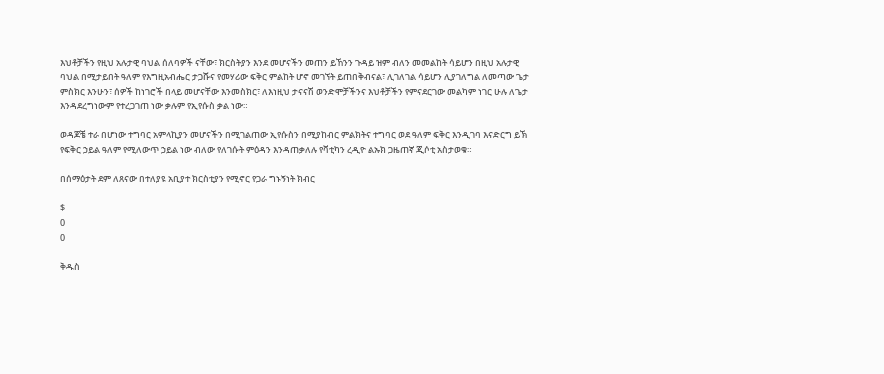እህቶቻችን የዚህ አሉታዊ ባህል ሰለባዎች ናቸው፣ ክርስትያን እንደ መሆናችን መጠን ይኸንን ጉዳይ ዝም ብለን መመልከት ሳይሆን በዚህ አሉታዊ ባህል በሚታይበት ዓለም የእግዚአብሔር ታጋሹና የመሃሪው ፍቅር ምልከት ሆኖ መገኘት ይጠበቅብናል፣ ሊገለገል ሳይሆን ሊያገለግል ለመጣው ጌታ ምስክር እንሁን፣ ሰዎች ከነገሮች በላይ መሆናቸው እንመስክር፣ ለእነዚህ ታናናሽ ወንድሞቻችንና እህቶቻችን የምናደርገው መልካም ነገር ሁሉ ለጌታ እንዳደረግነውም የተረጋገጠ ነው ቃሉም የኢየሱስ ቃል ነው።

ወዳጆቼ ተራ በሆነው ተግባር አምላኪያን መሆናችን በሚገልጠው ኢየሱስን በሚያከብር ምልክትና ተግባር ወደ ዓለም ፍቅር እንዲገባ እናድርግ ይኽ የፍቅር ኃይል ዓለም የሚለውጥ ኃይል ነው ብለው የለገሱት ምዕዳን እንዳጠቃለሉ የቫቲካን ረዲዮ ልኡክ ጋዜጠኛ ጂሶቲ አስታወቁ።

በሰማዕታት ደም ለጸናው በተለያዩ አቢያተ ክርስቲያን የሚኖር የጋራ ግኑኝነት ክብር

$
0
0

ቅዱስ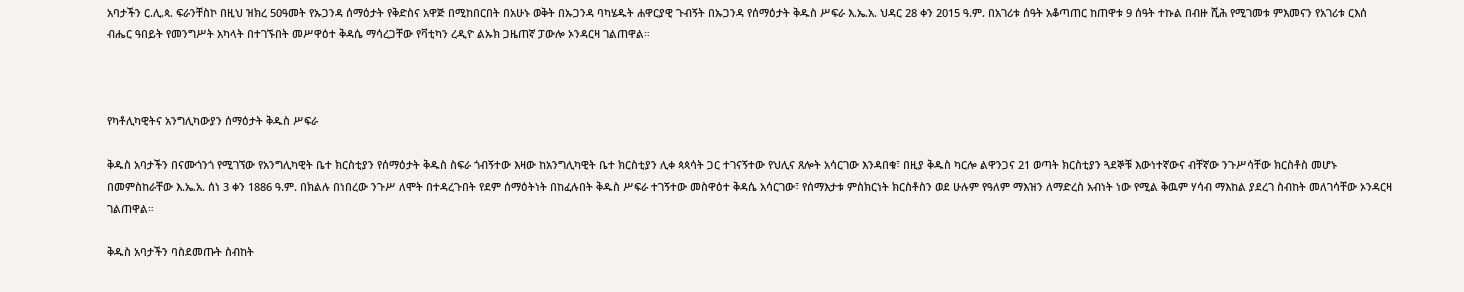አባታችን ር.ሊ.ጳ. ፍራንቸስኮ በዚህ ዝክረ 50ዓመት የኡጋንዳ ሰማዕታት የቅድስና አዋጅ በሚከበርበት በአሁኑ ወቅት በኡጋንዳ ባካሄዱት ሐዋርያዊ ጉብኝት በኡጋንዳ የሰማዕታት ቅዱስ ሥፍራ እ.ኤ.አ. ህዳር 28 ቀን 2015 ዓ.ም. በአገሪቱ ሰዓት አቆጣጠር ከጠዋቱ 9 ሰዓት ተኩል በብዙ ሺሕ የሚገመቱ ምእመናን የአገሪቱ ርእሰ ብሔር ዓበይት የመንግሥት አካላት በተገኙበት መሥዋዕተ ቅዳሴ ማሳረጋቸው የቫቲካን ረዲዮ ልኡክ ጋዜጠኛ ፓውሎ ኦንዳርዛ ገልጠዋል።



የካቶሊካዊትና አንግሊካውያን ሰማዕታት ቅዱስ ሥፍራ

ቅዱስ አባታችን በናሙጎንጎ የሚገኘው የአንግሊካዊት ቤተ ክርስቲያን የሰማዕታት ቅዱስ ስፍራ ጎብኝተው እዛው ከአንግሊካዊት ቤተ ክርስቲያን ሊቀ ጳጳሳት ጋር ተገናኝተው የህሊና ጸሎት አሳርገው እንዳበቁ፣ በዚያ ቅዱስ ካርሎ ልዋንጋና 21 ወጣት ክርስቲያን ጓደኞቹ እውነተኛውና ብቸኛው ንጉሥሳቸው ክርስቶስ መሆኑ በመምስከራቸው እ.ኤ.አ. ሰነ 3 ቀን 1886 ዓ.ም. በክልሉ በነበረው ንጉሥ ለሞት በተዳረጉበት የደም ሰማዕትነት በከፈሉበት ቅዱስ ሥፍራ ተገኝተው መስዋዕተ ቅዳሴ አሳርገው፣ የሰማእታቱ ምስክርነት ክርስቶስን ወደ ሁሉም የዓለም ማእዝን ለማድረስ አብነት ነው የሚል ቅዉም ሃሳብ ማእከል ያደረገ ስብከት መለገሳቸው ኦንዳርዛ ገልጠዋል።

ቅዱስ አባታችን ባስደመጡት ስብከት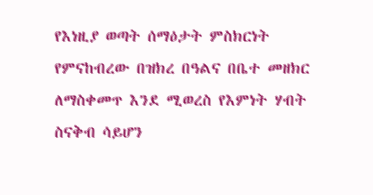የእነዚያ ወጣት ሰማዕታት ምስክርነት የምናከብረው በዝክረ በዓልና በቤተ መዘክር ለማስቀመጥ እንደ ሚወረስ የእምነት ሃብት ስናቅብ ሳይሆን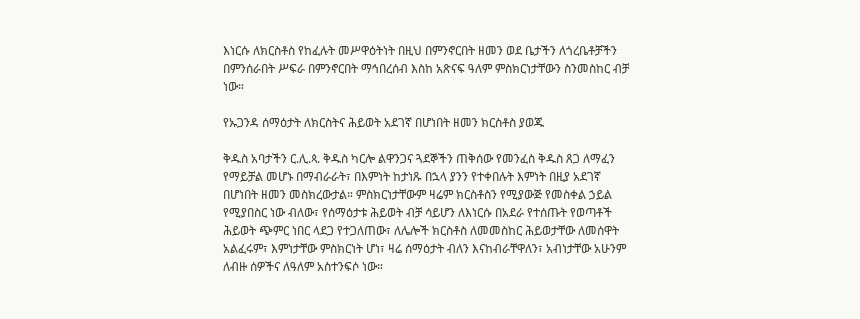እነርሱ ለክርስቶስ የከፈሉት መሥዋዕትነት በዚህ በምንኖርበት ዘመን ወደ ቤታችን ለጎረቤቶቻችን በምንሰራበት ሥፍራ በምንኖርበት ማኅበረሰብ እስከ አጽናፍ ዓለም ምስክርነታቸውን ስንመስከር ብቻ ነው።

የኡጋንዳ ሰማዕታት ለክርስትና ሕይወት አደገኛ በሆነበት ዘመን ክርስቶስ ያወጁ

ቅዱስ አባታችን ር.ሊ.ጳ. ቅዱስ ካርሎ ልዋንጋና ጓደኞችን ጠቅሰው የመንፈስ ቅዱስ ጸጋ ለማፈን የማይቻል መሆኑ በማብራራት፣ በእምነት ከታነጹ በኋላ ያንን የተቀበሉት እምነት በዚያ አደገኛ በሆነበት ዘመን መስክረውታል። ምስክርነታቸውም ዛሬም ክርስቶስን የሚያውጅ የመስቀል ኃይል የሚያበስር ነው ብለው፣ የሰማዕታቱ ሕይወት ብቻ ሳይሆን ለእነርሱ በአደራ የተሰጡት የወጣቶች ሕይወት ጭምር ነበር ላደጋ የተጋለጠው፣ ለሌሎች ክርስቶስ ለመመስከር ሕይወታቸው ለመሰዋት አልፈሩም፣ እምነታቸው ምስክርነት ሆነ፣ ዛሬ ሰማዕታት ብለን እናከብራቸዋለን፣ አብነታቸው አሁንም ለብዙ ሰዎችና ለዓለም አስተንፍሶ ነው።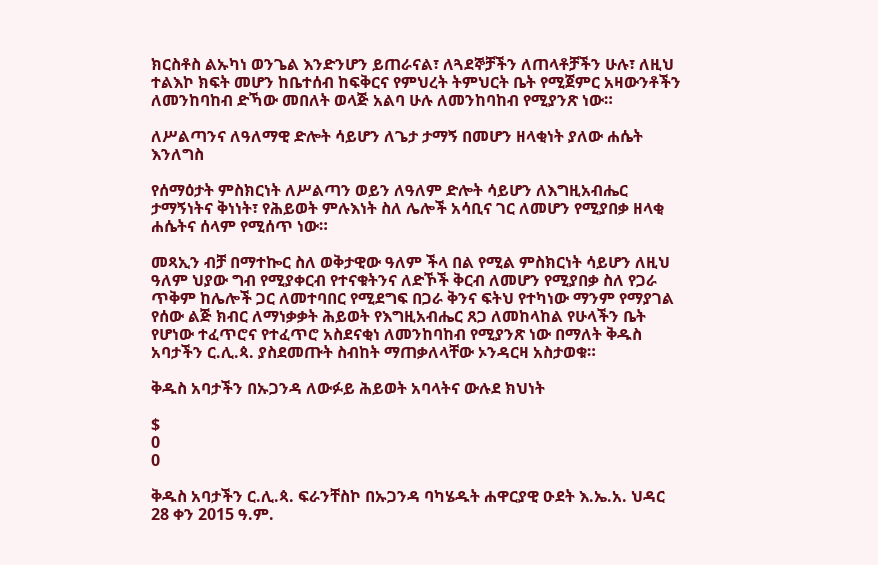ክርስቶስ ልኡካነ ወንጌል እንድንሆን ይጠራናል፣ ለጓደኞቻችን ለጠላቶቻችን ሁሉ፣ ለዚህ ተልእኮ ክፍት መሆን ከቤተሰብ ከፍቅርና የምህረት ትምህርት ቤት የሚጀምር አዛውንቶችን ለመንከባከብ ድኻው መበለት ወላጅ አልባ ሁሉ ለመንከባከብ የሚያንጽ ነው።

ለሥልጣንና ለዓለማዊ ድሎት ሳይሆን ለጌታ ታማኝ በመሆን ዘላቂነት ያለው ሐሴት እንለግስ

የሰማዕታት ምስክርነት ለሥልጣን ወይን ለዓለም ድሎት ሳይሆን ለእግዚአብሔር ታማኝነትና ቅነነት፣ የሕይወት ምሉእነት ስለ ሌሎች አሳቢና ገር ለመሆን የሚያበቃ ዘላቂ ሐሴትና ሰላም የሚሰጥ ነው።

መጻኢን ብቻ በማተኰር ስለ ወቅታዊው ዓለም ችላ በል የሚል ምስክርነት ሳይሆን ለዚህ ዓለም ህያው ግብ የሚያቀርብ የተናቁትንና ለድኾች ቅርብ ለመሆን የሚያበቃ ስለ የጋራ ጥቅም ከሌሎች ጋር ለመተባበር የሚደግፍ በጋራ ቅንና ፍትህ የተካነው ማንም የማያገል የሰው ልጅ ክብር ለማነቃቃት ሕይወት የእግዚአብሔር ጸጋ ለመከላከል የሁላችን ቤት የሆነው ተፈጥሮና የተፈጥሮ አስደናቂነ ለመንከባከብ የሚያንጽ ነው በማለት ቅዱስ አባታችን ር.ሊ.ጳ. ያስደመጡት ስብከት ማጠቃለላቸው ኦንዳርዛ አስታወቁ።

ቅዱስ አባታችን በኡጋንዳ ለውፉይ ሕይወት አባላትና ውሉደ ክህነት

$
0
0

ቅዱስ አባታችን ር.ሊ.ጳ. ፍራንቸስኮ በኡጋንዳ ባካሄዱት ሐዋርያዊ ዑደት እ.ኤ.አ. ህዳር 28 ቀን 2015 ዓ.ም.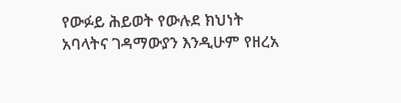የውፉይ ሕይወት የውሉደ ክህነት አባላትና ገዳማውያን እንዲሁም የዘረአ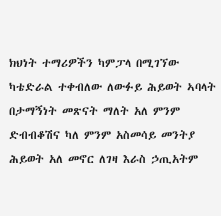ክህነት ተማሪዎችን ካምፓላ በሚገኘው ካቴድራል ተቀብለው ለውፉይ ሕይወት ኣባላት በታማኝነት መጽናት ማለት አለ ምንም ድብብቆሽና ካለ ምንም አስመሳይ መንትያ ሕይወት አለ መኖር ለገዛ እራስ ኃጢአትም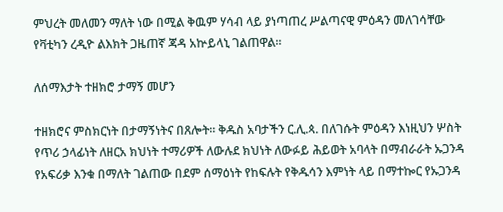ምህረት መለመን ማለት ነው በሚል ቅዉም ሃሳብ ላይ ያነጣጠረ ሥልጣናዊ ምዕዳን መለገሳቸው የቫቲካን ረዲዮ ልእክት ጋዜጠኛ ጃዳ አኵይላኒ ገልጠዋል።

ለሰማእታት ተዘክሮ ታማኝ መሆን

ተዘክሮና ምስክርነት በታማኝነትና በጸሎት። ቅዱስ አባታችን ር.ሊ.ጳ. በለገሱት ምዕዳን እነዚህን ሦስት የጥሪ ኃላፊነት ለዘርአ ክህነት ተማሪዎች ለውሉደ ክህነት ለውፉይ ሕይወት አባላት በማብራራት ኡጋንዳ የአፍሪቃ እንቁ በማለት ገልጠው በደም ሰማዕነት የከፍሉት የቅዱሳን እምነት ላይ በማተኰር የኡጋንዳ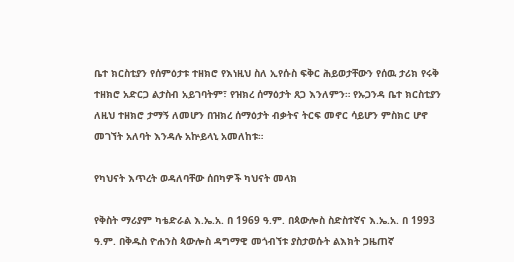ቤተ ክርስቲያን የሰምዕታቱ ተዘክሮ የእነዚህ ስለ ኢየሱስ ፍቅር ሕይወታቸውን የሰዉ ታሪክ የሩቅ ተዘክሮ አድርጋ ልታስብ አይገባትም፣ የዝክረ ሰማዕታት ጸጋ እንለምን። የኡጋንዳ ቤተ ክርስቲያን ለዚህ ተዘክሮ ታማኝ ለመሆን በዝክረ ሰማዕታት ብቃትና ትርፍ መኖር ሳይሆን ምስክር ሆኖ መገኘት አለባት እንዳሉ አኵይላኒ አመለከቱ።

የካህናት እጥረት ወዳለባቸው ሰበካዎች ካህናት መላክ

የቅስት ማሪያም ካቴድራል እ.ኤ.አ. በ 1969 ዓ.ም. በጳውሎስ ስድስተኛና እ.ኤ.አ. በ 1993 ዓ.ም. በቅዱስ ዮሐንስ ጳውሎስ ዳግማዊ መጎብኘቱ ያስታወሱት ልእክት ጋዜጠኛ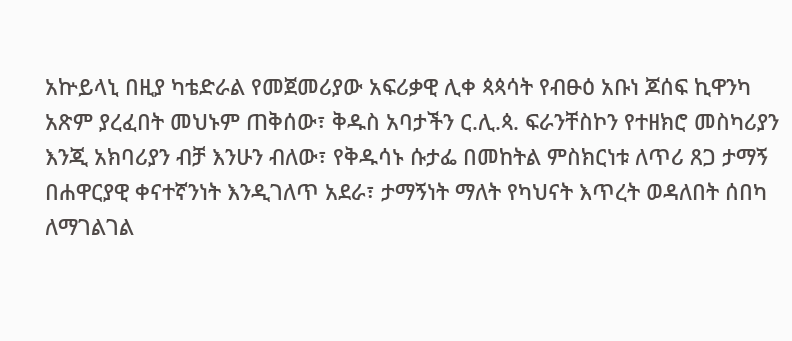አኵይላኒ በዚያ ካቴድራል የመጀመሪያው አፍሪቃዊ ሊቀ ጳጳሳት የብፁዕ አቡነ ጆሰፍ ኪዋንካ አጽም ያረፈበት መህኑም ጠቅሰው፣ ቅዱስ አባታችን ር.ሊ.ጳ. ፍራንቸስኮን የተዘክሮ መስካሪያን እንጂ አክባሪያን ብቻ እንሁን ብለው፣ የቅዱሳኑ ሱታፌ በመከትል ምስክርነቱ ለጥሪ ጸጋ ታማኝ በሐዋርያዊ ቀናተኛንነት እንዲገለጥ አደራ፣ ታማኝነት ማለት የካህናት እጥረት ወዳለበት ሰበካ ለማገልገል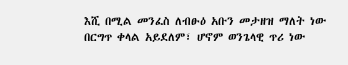እሺ በሚል መንፈስ ለብፁዕ አቡን መታዘዝ ማለት ነው በርግጥ ቀላል አይደለም፣ ሆኖም ወንጌላዊ ጥሪ ነው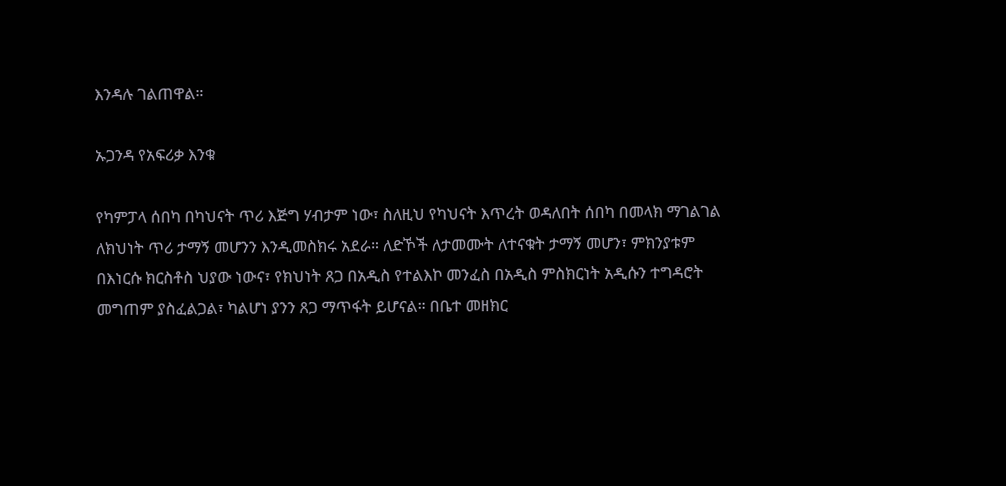እንዳሉ ገልጠዋል።

ኡጋንዳ የአፍሪቃ እንቁ

የካምፓላ ሰበካ በካህናት ጥሪ እጅግ ሃብታም ነው፣ ስለዚህ የካህናት እጥረት ወዳለበት ሰበካ በመላክ ማገልገል ለክህነት ጥሪ ታማኝ መሆንን እንዲመስክሩ አደራ። ለድኾች ለታመሙት ለተናቁት ታማኝ መሆን፣ ምክንያቱም በእነርሱ ክርስቶስ ህያው ነውና፣ የክህነት ጸጋ በአዲስ የተልእኮ መንፈስ በአዲስ ምስክርነት አዲሱን ተግዳሮት መግጠም ያስፈልጋል፣ ካልሆነ ያንን ጸጋ ማጥፋት ይሆናል። በቤተ መዘክር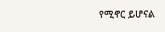የሚኖር ይሆናል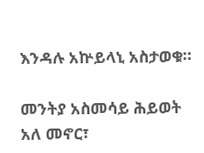እንዳሉ አኵይላኒ አስታወቁ።

መንትያ አስመሳይ ሕይወት አለ መኖር፣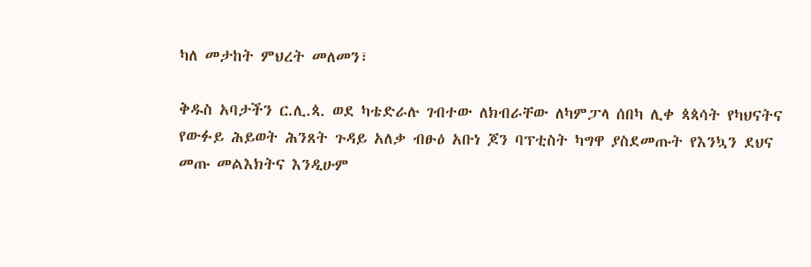ካለ መታከት ምህረት መለመን፣

ቅዱስ አባታችን ር.ሊ.ጳ. ወደ ካቴድራሉ ገብተው ለክብራቸው ለካምፓላ ሰበካ ሊቀ ጳጳሳት የካህናትና የውፉይ ሕይወት ሕንጸት ጉዳይ አለቃ ብፁዕ አቡነ ጆን ባፕቲስት ካግዋ ያስደመጡት የእንኳን ደህና መጡ መልእክትና እንዲሁም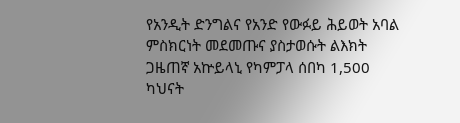የአንዲት ድንግልና የአንድ የውፉይ ሕይወት አባል ምስክርነት መደመጡና ያስታወሱት ልእክት ጋዜጠኛ አኵይላኒ የካምፓላ ሰበካ 1,500 ካህናት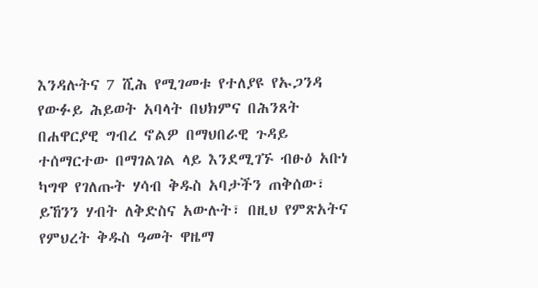እንዳሉትና 7 ሺሕ የሚገመቱ የተለያዩ የኡጋንዳ የውፉይ ሕይወት አባላት በህክምና በሕንጸት በሐዋርያዊ ግብረ ኖልዎ በማህበራዊ ጉዳይ ተሰማርተው በማገልገል ላይ እንደሚገኙ ብፁዕ አቡነ ካግዋ የገለጡት ሃሳብ ቅዱስ አባታችን ጠቅሰው፣ ይኸንን ሃብት ለቅድስና አውሉት፣ በዚህ የምጽአትና የምህረት ቅዱስ ዓመት ዋዜማ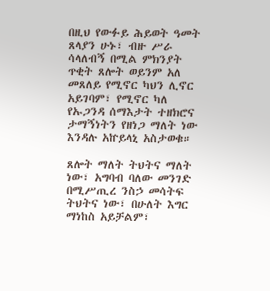በዚህ የውፉይ ሕይወት ዓመት ጸላያን ሁኑ፣ ብዙ ሥራ ሳላለብኝ በሚል ምክንያት ጥቂት ጸሎት ወይንም አለ መጸለይ የሚኖር ካህን ሊኖር  አይገባም፣ የሚኖር ካለ የኡጋንዳ ሰማእታት ተዘክሮና ታማኝነትን የዘነጋ ማለት ነው እንዳሉ አኵይላኒ አስታወቁ።

ጸሎት ማለት ትህትና ማለት ነው፣ አግባብ ባለው መንገድ በሚሥጢረ ንስኃ መሳትፍ ትህትና ነው፣ በሁለት እግር ማነከስ አይቻልም፣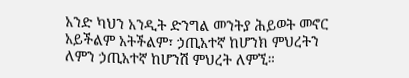አንድ ካህን አንዲት ድንግል መንትያ ሕይወት መኖር አይችልም አትችልም፣ ኃጢአተኛ ከሆንክ ምህረትን ለምን ኃጢአተኛ ከሆንሽ ምህረት ለምኚ።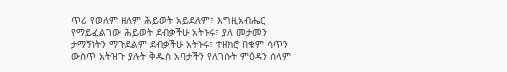ጥሪ የወለም ዘለም ሕይወት አይደለም፣ እግዚአብሔር የማይፈልገው ሕይወት ደብቃችሁ አትኑሩ፣ ያለ መታመን ታማኝነትን ማጉደልም ደብቃችሁ አትኑሩ፣ ተዘክሮ በቁም ሳጥን ውስጥ አትዝጉ ያሉት ቅዱስ አባታችን የለገሱት ምዕዳን ሰላም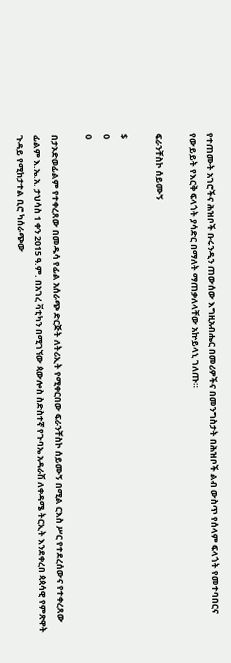የተጠሙት አገሮችና ሕዝቦች ቡሩንዲን ጠውሰው እግዚአብሔር በመሪዎችና በመንግስታት በሕዝቦች ልብ ውስጥ የሰላም ፍላጎት የመተባበርና የውይይት የእርቅ ፍላጎት ያሳድር በማለት ማጠቃለላቸው አኵይላኒ ገለጡ።

ፍራንቸስኮ ሰይሙኝ

$
0
0

በታኦድወፊልም የተቀረጸው በመዱሳ የፊል አሰራጭ ድርጅት ለትሪኢት የሚቀርበው ፍራንቸስኮ ሰይሙኝ በሚል ርእስ ሥር የተደረሰውና የተቀረጸው ፊልም እ.ኤ.አ. ታህሳስ 1 ቀን 2015 ዓ.ም. በአገረ ቫቲካን በሚገኘው ጳውሎስ ስድስተኛ የጉባኤ አዳራሽ ለቀዳሜ ትርኢት እንደቀረበ ጳጳሳዊ የምጽዋት ጉዳይ የሚከታተል ቢሮ ካሰራጭው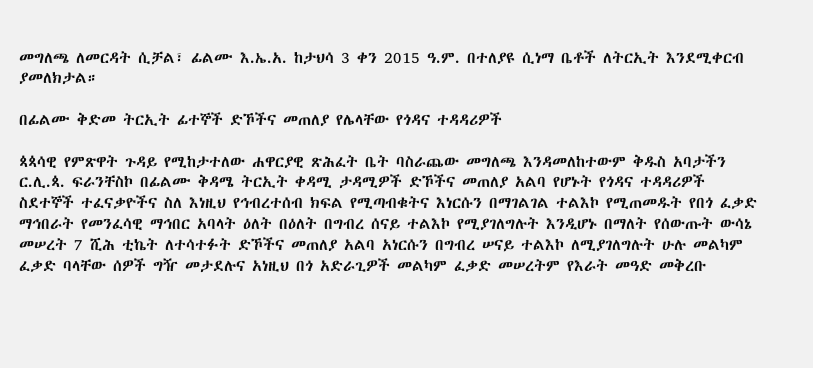መግለጫ ለመርዳት ሲቻል፣ ፊልሙ እ.ኤ.አ. ከታህሳ 3 ቀን 2015 ዓ.ም. በተለያዩ ሲነማ ቤቶች ለትርኢት እንደሚቀርብ ያመለክታል።

በፊልሙ ቅድመ ትርኢት ፊተኞች ድኾችና መጠለያ የሌላቸው የጎዳና ተዳዳሪዎች

ጳጳሳዊ የምጽዋት ጉዳይ የሚከታተለው ሐዋርያዊ ጽሕፈት ቤት ባስራጨው መግለጫ እንዳመለከተውም ቅዱስ አባታችን ር.ሊ.ጳ. ፍራንቸስኮ በፊልሙ ቅዳሜ ትርኢት ቀዳሚ ታዳሚዎች ድኾችና መጠለያ አልባ የሆኑት የጎዳና ተዳዳሪዎች ስደተኞች ተፈናቃዮችና ስለ እነዚህ የኅብረተሰብ ክፍል የሚጣብቁትና እነርሱን በማገልገል ተልእኮ የሚጠመዱት የበጎ ፈቃድ ማኅበራት የመንፈሳዊ ማኅበር አባላት ዕለት በዕለት በግብረ ሰናይ ተልእኮ የሚያገለግሉት እንዲሆኑ በማለት የሰውጡት ውሳኔ መሠረት 7 ሺሕ ቲኬት ለተሳተፉት ድኾችና መጠለያ አልባ አነርሱን በግብረ ሠናይ ተልእኮ ለሚያገለግሉት ሁሉ መልካም ፈቃድ ባላቸው ሰዎች ግዥ መታደሉና አነዚህ በጎ አድራጊዎች መልካም ፈቃድ መሠረትም የእራት መዓድ መቅረቡ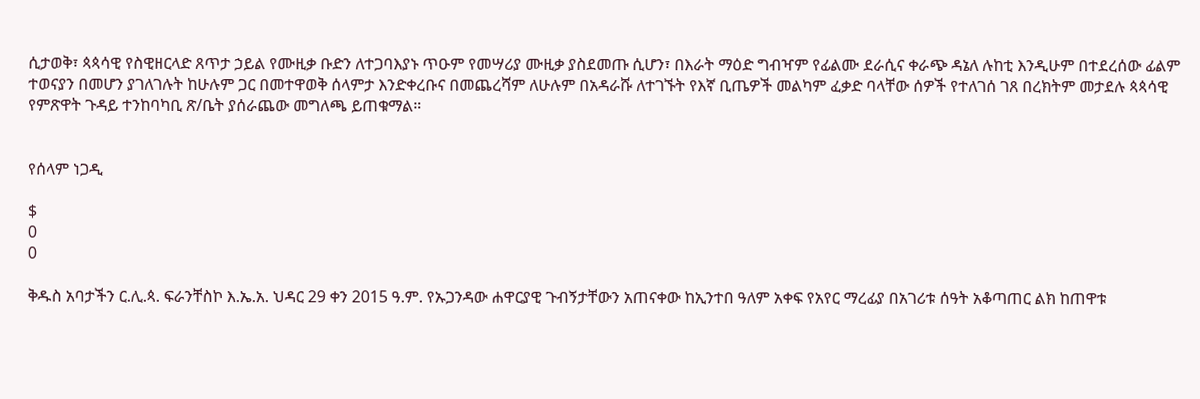ሲታወቅ፣ ጳጳሳዊ የስዊዘርላድ ጸጥታ ኃይል የሙዚቃ ቡድን ለተጋባእያኑ ጥዑም የመሣሪያ ሙዚቃ ያስደመጡ ሲሆን፣ በእራት ማዕድ ግብዣም የፊልሙ ደራሲና ቀራጭ ዳኔለ ሉከቲ እንዲሁም በተደረሰው ፊልም ተወናያን በመሆን ያገለገሉት ከሁሉም ጋር በመተዋወቅ ሰላምታ እንድቀረቡና በመጨረሻም ለሁሉም በአዳራሹ ለተገኙት የእኛ ቢጤዎች መልካም ፈቃድ ባላቸው ሰዎች የተለገሰ ገጸ በረክትም መታደሉ ጳጳሳዊ የምጽዋት ጉዳይ ተንከባካቢ ጽ/ቤት ያሰራጨው መግለጫ ይጠቁማል።


የሰላም ነጋዲ

$
0
0

ቅዱስ አባታችን ር.ሊ.ጳ. ፍራንቸስኮ እ.ኤ.አ. ህዳር 29 ቀን 2015 ዓ.ም. የኡጋንዳው ሐዋርያዊ ጉብኝታቸውን አጠናቀው ከኢንተበ ዓለም አቀፍ የአየር ማረፊያ በአገሪቱ ሰዓት አቆጣጠር ልክ ከጠዋቱ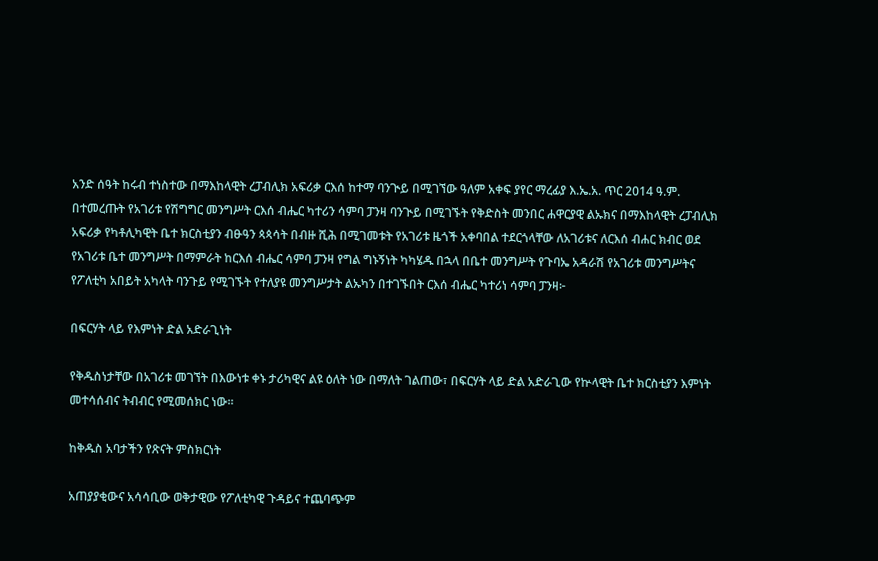አንድ ሰዓት ከሩብ ተነስተው በማእከላዊት ረፓብሊክ አፍሪቃ ርእሰ ከተማ ባንጒይ በሚገኘው ዓለም አቀፍ ያየር ማረፊያ እ.ኤ.አ. ጥር 2014 ዓ.ም. በተመረጡት የአገሪቱ የሽግግር መንግሥት ርእሰ ብሔር ካተሪን ሳምባ ፓንዛ ባንጒይ በሚገኙት የቅድስት መንበር ሐዋርያዊ ልኡክና በማእከላዊት ረፓብሊክ አፍሪቃ የካቶሊካዊት ቤተ ክርስቲያን ብፁዓን ጳጳሳት በብዙ ሺሕ በሚገመቱት የአገሪቱ ዜጎች አቀባበል ተደርጎላቸው ለአገሪቱና ለርእሰ ብሐር ክብር ወደ የአገሪቱ ቤተ መንግሥት በማምራት ከርእሰ ብሔር ሳምባ ፓንዛ የግል ግኑኝነት ካካሄዱ በኋላ በቤተ መንግሥት የጉባኤ አዳራሽ የአገሪቱ መንግሥትና የፖለቲካ አበይት አካላት ባንጉይ የሚገኙት የተለያዩ መንግሥታት ልኡካን በተገኙበት ርእሰ ብሔር ካተሪነ ሳምባ ፓንዛ፦

በፍርሃት ላይ የእምነት ድል አድራጊነት

የቅዱስነታቸው በአገሪቱ መገኘት በእውነቱ ቀኑ ታሪካዊና ልዩ ዕለት ነው በማለት ገልጠው፣ በፍርሃት ላይ ድል አድራጊው የኵላዊት ቤተ ክርስቲያን እምነት መተሳሰብና ትብብር የሚመሰክር ነው።

ከቅዱስ አባታችን የጽናት ምስክርነት

አጠያያቂውና አሳሳቢው ወቅታዊው የፖለቲካዊ ጉዳይና ተጨባጭም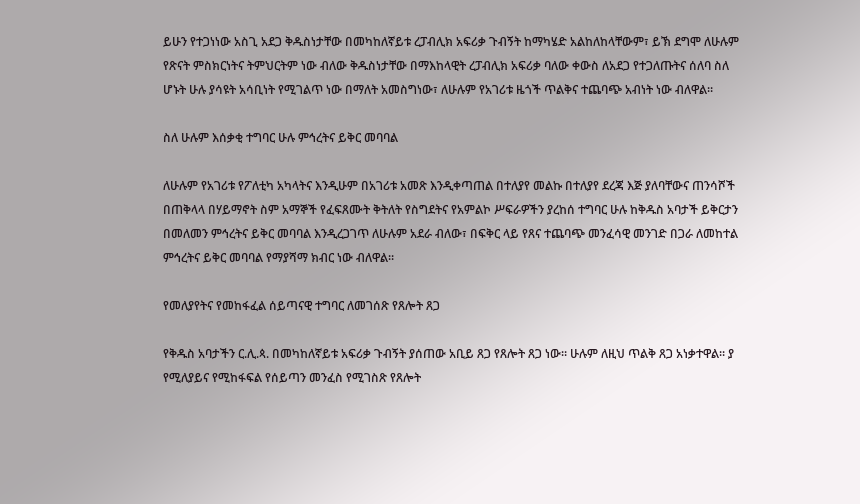ይሁን የተጋነነው አስጊ አደጋ ቅዱስነታቸው በመካከለኛይቱ ረፓብሊክ አፍሪቃ ጉብኝት ከማካሄድ አልከለከላቸውም፣ ይኽ ደግሞ ለሁሉም የጽናት ምስክርነትና ትምህርትም ነው ብለው ቅዱስነታቸው በማእከላዊት ረፓብሊክ አፍሪቃ ባለው ቀውስ ለአደጋ የተጋለጡትና ሰለባ ስለ ሆኑት ሁሉ ያሳዩት አሳቢነት የሚገልጥ ነው በማለት አመስግነው፣ ለሁሉም የአገሪቱ ዜጎች ጥልቅና ተጨባጭ አብነት ነው ብለዋል።

ስለ ሁሉም እሰቃቂ ተግባር ሁሉ ምኅረትና ይቅር መባባል

ለሁሉም የአገሪቱ የፖለቲካ አካላትና እንዲሁም በአገሪቱ አመጽ እንዲቀጣጠል በተለያየ መልኩ በተለያየ ደረጃ እጅ ያለባቸውና ጠንሳሾች በጠቅላላ በሃይማኖት ስም አማኞች የፈፍጸሙት ቅትለት የስግደትና የአምልኮ ሥፍራዎችን ያረከሰ ተግባር ሁሉ ከቅዱስ አባታች ይቅርታን በመለመን ምኅረትና ይቅር መባባል እንዲረጋገጥ ለሁሉም አደራ ብለው፣ በፍቅር ላይ የጸና ተጨባጭ መንፈሳዊ መንገድ በጋራ ለመከተል ምኅረትና ይቅር መባባል የማያሻማ ክብር ነው ብለዋል።

የመለያየትና የመከፋፈል ሰይጣናዊ ተግባር ለመገሰጽ የጸሎት ጸጋ

የቅዱስ አባታችን ር.ሊ.ጳ. በመካከለኛይቱ አፍሪቃ ጉብኝት ያሰጠው አቢይ ጸጋ የጸሎት ጸጋ ነው። ሁሉም ለዚህ ጥልቅ ጸጋ አነቃተዋል። ያ የሚለያይና የሚከፋፍል የሰይጣን መንፈስ የሚገስጽ የጸሎት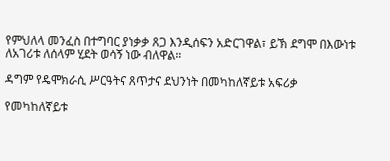የምህለላ መንፈስ በተግባር ያነቃቃ ጸጋ እንዲሰፍን አድርገዋል፣ ይኽ ደግሞ በእውነቱ ለአገሪቱ ለሰላም ሂደት ወሳኝ ነው ብለዋል።

ዳግም የዴሞክራሲ ሥርዓትና ጸጥታና ደህንነት በመካከለኛይቱ አፍሪቃ

የመካከለኛይቱ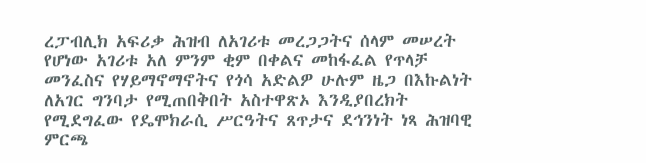ረፓብሊክ አፍሪቃ ሕዝብ ለአገሪቱ መረጋጋትና ሰላም መሠረት የሆነው አገሪቱ አለ ምንም ቂም በቀልና መከፋፈል የጥላቻ መንፈስና የሃይማኖማኖትና የጎሳ አድልዎ ሁሉም ዜጋ በእኩልነት ለአገር ግንባታ የሚጠበቅበት አስተዋጽኦ እንዲያበረክት የሚደግፈው የዴሞክራሲ ሥርዓትና ጸጥታና ደኅንነት ነጻ ሕዝባዊ ምርጫ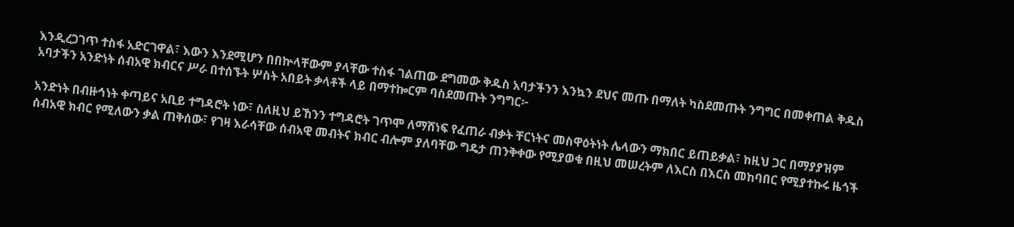እንዲረጋገጥ ተስፋ አድርገዋል፣ እውን እንደሚሆን በበኵላቸውም ያላቸው ተስፋ ገልጠው ደግመው ቅዱስ አባታችንን እንኳን ደህና መጡ በማለት ካስደመጡት ንግግር በመቀጠል ቅዱስ አባታችን አንድነት ሰብአዊ ክብርና ሥራ በተሰኙት ሦስት አበይት ቃላቶች ላይ በማተኰርም ባስደመጡት ንግግር፦

አንድነት በብዙኅነት ቀጣይና አቢይ ተግዳሮት ነው፣ ስለዚህ ይኸንን ተግዳሮት ገጥሞ ለማሸነፍ የፈጠራ ብቃት ቸርነትና መስዋዕትነት ሌላውን ማክበር ይጠይቃል፣ ከዚህ ጋር በማያያዝም ሰብአዊ ክብር የሚለውን ቃል ጠቅሰው፣ የገዛ እራሳቸው ሰብአዊ መብትና ክብር ብሎም ያለባቸው ግዴታ ጠንቅቀው የሚያወቁ በዚህ መሠረትም ለእርስ በእርስ መከባበር የሚያተኩሩ ዜጎች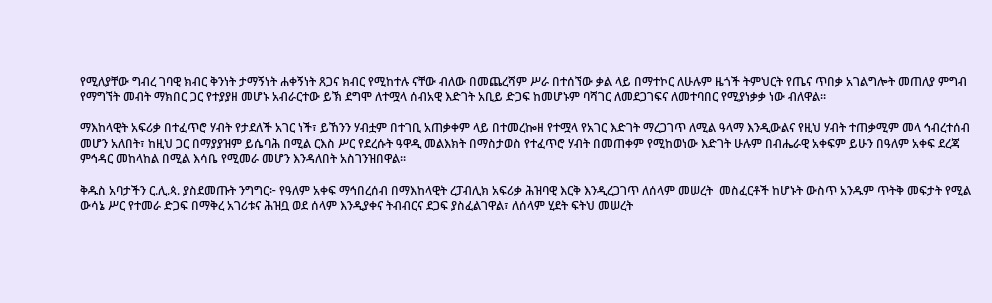የሚለያቸው ግብረ ገባዊ ክብር ቅንነት ታማኝነት ሐቀኝነት ጸጋና ክብር የሚከተሉ ናቸው ብለው በመጨረሻም ሥራ በተሰኘው ቃል ላይ በማተኮር ለሁሉም ዜጎች ትምህርት የጤና ጥበቃ አገልግሎት መጠለያ ምግብ  የማግኘት መብት ማክበር ጋር የተያያዘ መሆኑ አብራርተው ይኽ ደግሞ ለተሟላ ሰብአዊ እድገት አቢይ ድጋፍ ከመሆኑም ባሻገር ለመደጋገፍና ለመተባበር የሚያነቃቃ ነው ብለዋል።

ማእከላዊት አፍሪቃ በተፈጥሮ ሃብት የታደለች አገር ነች፣ ይኸንን ሃብቷም በተገቢ አጠቃቀም ላይ በተመረኰዘ የተሟላ የአገር እድገት ማረጋገጥ ለሚል ዓላማ እንዲውልና የዚህ ሃብት ተጠቃሚም መላ ኅብረተሰብ መሆን አለበት፣ ከዚህ ጋር በማያያዝም ይሴባሕ በሚል ርእስ ሥር የደረሱት ዓዋዲ መልእክት በማስታወስ የተፈጥሮ ሃብት በመጠቀም የሚከወነው እድገት ሁሉም በብሔራዊ አቀፍም ይሁን በዓለም አቀፍ ደረጃ ምኅዳር መከላከል በሚል እሳቤ የሚመራ መሆን እንዳለበት አስገንዝበዋል።

ቅዱስ አባታችን ር.ሊ.ጳ. ያስደመጡት ንግግር፦ የዓለም አቀፍ ማኅበረሰብ በማእከላዊት ረፓብሊክ አፍሪቃ ሕዝባዊ እርቅ እንዲረጋገጥ ለሰላም መሠረት  መስፈርቶች ከሆኑት ውስጥ አንዱም ጥትቅ መፍታት የሚል ውሳኔ ሥር የተመራ ድጋፍ በማቅረ አገሪቱና ሕዝቧ ወደ ሰላም እንዲያቀና ትብብርና ደጋፍ ያስፈልገዋል፣ ለሰላም ሂደት ፍትህ መሠረት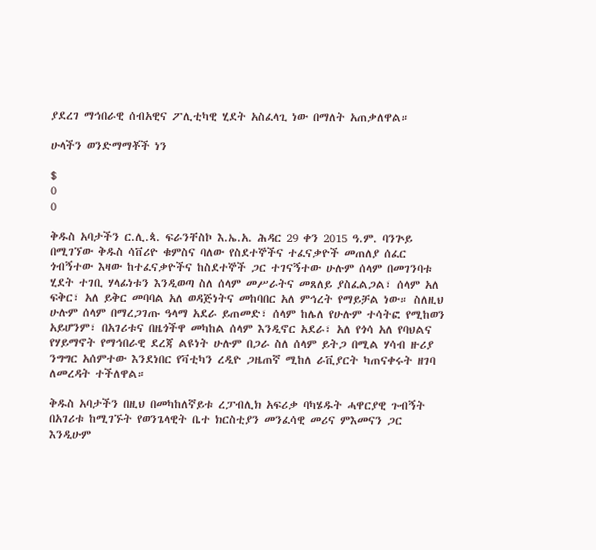ያደረገ ማኅበራዊ ሰብአዊና ፖሊቲካዊ ሂደት አስፈላጊ ነው በማለት አጠቃለዋል።

ሁላችን ወንድማማቾች ነን

$
0
0

ቅዱስ አባታችን ር.ሊ.ጳ. ፍራንቸስኮ እ.ኤ.አ. ሕዳር 29 ቀን 2015 ዓ.ም. ባንጕይ በሚገኘው ቅዱስ ሳቨሪዮ ቁምስና ባለው የስደተኞችና ተፈናቃዮች መጠለያ ሰፈር ጎብኝተው እዛው ከተፈናቃዮችና ከስደተኞች ጋር ተገናኝተው ሁሉም ሰላም በመገንባቱ ሂደት ተገቢ ሃላፊነቱን እንዲወጣ ስለ ሰላም መሥራትና መጸለይ ያስፈልጋል፣ ሰላም አለ ፍቅር፣ አለ ይቅር መባባል አለ ወዳጅነትና መከባበር አለ ምኅረት የማይቻል ነው። ስለዚህ ሁሉም ሰላም በማረጋገጡ ዓላማ አደራ ይጠመድ፣ ሰላም ከሌለ የሁሉም ተሳትፎ የሚከወን አይሆንም፣ በአገሪቱና በዜጎችዋ መካከል ሰላም እንዲኖር አደራ፣ አለ የጎሳ አለ የባህልና የሃይማኖት የማኅበራዊ ደረጃ ልዩነት ሁሉም በጋራ ስለ ሰላም ይትጋ በሚል ሃሳብ ዙሪያ ንግግር አሰምተው እንደነበር የቫቲካን ረዲዮ ጋዜጠኛ ሚከለ ራቪያርት ካጠናቀሩት ዘገባ ለመረዳት ተችለዋል።

ቅዱስ አባታችን በዚህ በመካከለኛይቱ ረፓብሊክ አፍሪቃ ባካሄዱት ሓዋርያዊ ጉብኝት በአገሪቱ ከሚገኙት የወንጌላዊት ቤተ ክርስቲያን መንፈሳዊ መሪና ምእመናን ጋር እንዲሁም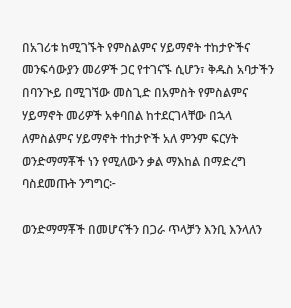በአገሪቱ ከሚገኙት የምስልምና ሃይማኖት ተከታዮችና መንፍሳውያን መሪዎች ጋር የተገናኙ ሲሆን፣ ቅዱስ አባታችን በባንጒይ በሚገኘው መስጊድ በአምስት የምስልምና ሃይማኖት መሪዎች አቀባበል ከተደርገላቸው በኋላ ለምስልምና ሃይማኖት ተከታዮች አለ ምንም ፍርሃት ወንድማማቾች ነን የሚለውን ቃል ማእከል በማድረግ ባስደመጡት ንግግር፦

ወንድማማቾች በመሆናችን በጋራ ጥላቻን እንቢ እንላለን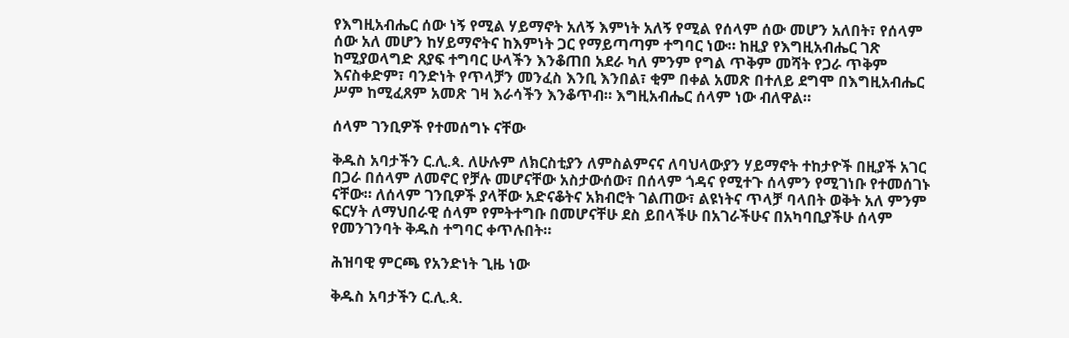የእግዚአብሔር ሰው ነኝ የሚል ሃይማኖት አለኝ እምነት አለኝ የሚል የሰላም ሰው መሆን አለበት፣ የሰላም ሰው አለ መሆን ከሃይማኖትና ከእምነት ጋር የማይጣጣም ተግባር ነው። ከዚያ የእግዚአብሔር ገጽ ከሚያወላግድ ጸያፍ ተግባር ሁላችን እንቆጠበ አደራ ካለ ምንም የግል ጥቅም መሻት የጋራ ጥቅም እናስቀድም፣ ባንድነት የጥላቻን መንፈስ እንቢ እንበል፣ ቂም በቀል አመጽ በተለይ ደግሞ በእግዚአብሔር ሥም ከሚፈጸም አመጽ ገዛ እራሳችን እንቆጥብ። እግዚአብሔር ሰላም ነው ብለዋል።

ሰላም ገንቢዎች የተመሰግኑ ናቸው

ቅዱስ አባታችን ር.ሊ.ጳ. ለሁሉም ለክርስቲያን ለምስልምናና ለባህላውያን ሃይማኖት ተከታዮች በዚያች አገር በጋራ በሰላም ለመኖር የቻሉ መሆናቸው አስታውሰው፣ በሰላም ጎዳና የሚተጉ ሰላምን የሚገነቡ የተመሰገኑ ናቸው። ለሰላም ገንቢዎች ያላቸው አድናቆትና አክብሮት ገልጠው፣ ልዩነትና ጥላቻ ባላበት ወቅት አለ ምንም ፍርሃት ለማህበራዊ ሰላም የምትተግቡ በመሆናቸሁ ደስ ይበላችሁ በአገራችሁና በአካባቢያችሁ ሰላም የመንገንባት ቅዱስ ተግባር ቀጥሉበት።

ሕዝባዊ ምርጫ የአንድነት ጊዜ ነው

ቅዱስ አባታችን ር.ሊ.ጳ.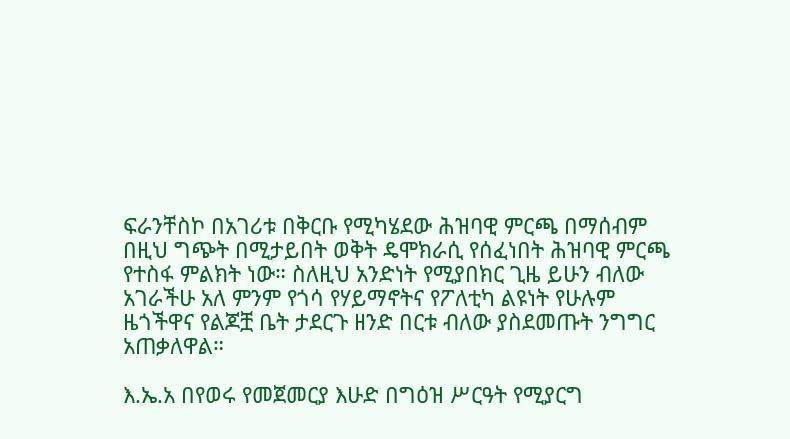ፍራንቸስኮ በአገሪቱ በቅርቡ የሚካሄደው ሕዝባዊ ምርጫ በማሰብም በዚህ ግጭት በሚታይበት ወቅት ዴሞክራሲ የሰፈነበት ሕዝባዊ ምርጫ የተስፋ ምልክት ነው። ስለዚህ አንድነት የሚያበክር ጊዜ ይሁን ብለው አገራችሁ አለ ምንም የጎሳ የሃይማኖትና የፖለቲካ ልዩነት የሁሉም ዜጎችዋና የልጆቿ ቤት ታደርጉ ዘንድ በርቱ ብለው ያስደመጡት ንግግር አጠቃለዋል።

እ.ኤ.አ በየወሩ የመጀመርያ እሁድ በግዕዝ ሥርዓት የሚያርግ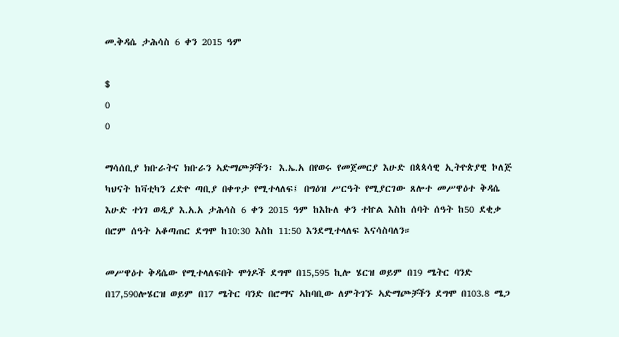መ.ቅዳሴ ታሕሳስ 6 ቀን 2015 ዓም

$
0
0

ማሳሰቢያ ክቡራትና ክቡራን ኣድማጮቻችን፡ እ.ኤ.አ በየወሩ የመጀመርያ እሁድ በጳጳሳዊ ኢትዮጵያዊ ኮለጅ ካህናት ከቫቲካን ረድዮ ጣቢያ በቀጥታ የሚተላለፍ፤ በግዕዝ ሥርዓት የሚያርገው ጸሎተ መሥዋዕተ ቅዳሴ እሁድ ተነገ ወዲያ እ.አ.አ ታሕሳስ 6 ቀን 2015 ዓም ከእኩለ ቀን ተኵል እስከ ሰባት ሰዓት ከ50 ደቂቃ በሮም ሰዓት አቆጣጠር ደግሞ ከ10:30 እስከ 11:50 እንደሚተላለፍ እናሳስባለን።

መሥዋዕተ ቅዳሴው የሚተላለፍበት ሞጎዶች ደግሞ በ15,595 ኪሎ ሄርዝ ወይም በ19 ሜትር ባንድ በ17,590ሎሄርዝ ወይም በ17 ሜትር ባንድ በሮማና ኣከባቢው ለምትገኙ ኣድማጮቻችን ደግሞ በ103.8 ሜጋ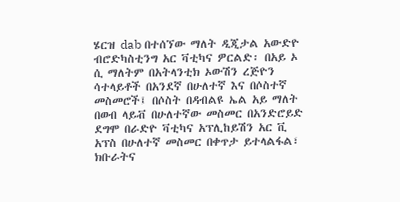ሄርዝ dab በተሰኘው ማለት ዲጂታል አውድዮ ብሮድካስቲንግ አር ቫቲካና ዎርልድ፡ በአይ ኦ ሲ ማለትም በአትላንቲክ ኦውሽን ረጅዮን ሳተላይቶች በአንደኛ በሁለተኛ እና በሶስተኛ መስመሮች፤ በሶስት በዳብልዩ ኤል አይ ማለት በወብ ላይቭ በሁለተኛው መስመር በአንድሮይድ ደግሞ በራድዮ ቫቲካና አፕሊከይሽን አር ቪ አፕስ በሁለተኛ መስመር በቀጥታ ይተላልፋል፣ ክቡራትና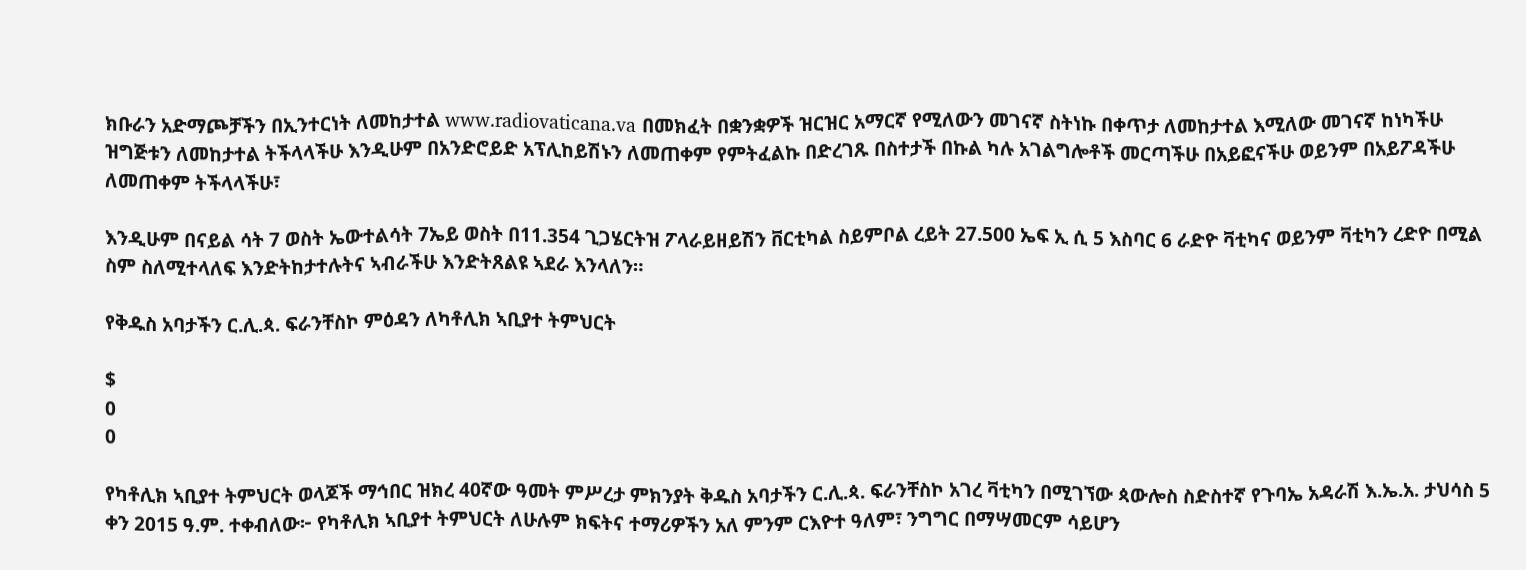ክቡራን አድማጮቻችን በኢንተርነት ለመከታተል www.radiovaticana.va በመክፈት በቋንቋዎች ዝርዝር አማርኛ የሚለውን መገናኛ ስትነኩ በቀጥታ ለመከታተል እሚለው መገናኛ ከነካችሁ ዝግጅቱን ለመከታተል ትችላላችሁ እንዲሁም በአንድሮይድ አፕሊከይሽኑን ለመጠቀም የምትፈልኩ በድረገጹ በስተታች በኩል ካሉ አገልግሎቶች መርጣችሁ በአይፎናችሁ ወይንም በአይፖዳችሁ ለመጠቀም ትችላላችሁ፣

እንዲሁም በናይል ሳት 7 ወስት ኤውተልሳት 7ኤይ ወስት በ11.354 ጊጋሄርትዝ ፖላራይዘይሽን ቨርቲካል ስይምቦል ረይት 27.500 ኤፍ ኢ ሲ 5 እስባር 6 ራድዮ ቫቲካና ወይንም ቫቲካን ረድዮ በሚል ስም ስለሚተላለፍ እንድትከታተሉትና ኣብራችሁ እንድትጸልዩ ኣደራ እንላለን።

የቅዱስ አባታችን ር.ሊ.ጳ. ፍራንቸስኮ ምዕዳን ለካቶሊክ ኣቢያተ ትምህርት

$
0
0

የካቶሊክ ኣቢያተ ትምህርት ወላጆች ማኅበር ዝክረ 40ኛው ዓመት ምሥረታ ምክንያት ቅዱስ አባታችን ር.ሊ.ጳ. ፍራንቸስኮ አገረ ቫቲካን በሚገኘው ጳውሎስ ስድስተኛ የጉባኤ አዳራሽ እ.ኤ.አ. ታህሳስ 5 ቀን 2015 ዓ.ም. ተቀብለው፦ የካቶሊክ ኣቢያተ ትምህርት ለሁሉም ክፍትና ተማሪዎችን አለ ምንም ርእዮተ ዓለም፣ ንግግር በማሣመርም ሳይሆን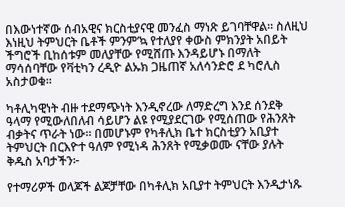በእውነተኛው ሰብአዊና ክርስቲያናዊ መንፈስ ማነጽ ይገባቸዋል። ስለዚህ እነዚህ ትምህርት ቤቶች ምንም’ኳ የተለያየ ቀውስ ምክንያት አበይት ችግሮች ቢከሰቱም መለያቸው የሚሸጡ እንዳይሆኑ በማለት ማሳሰባቸው የቫቲካን ረዲዮ ልኡክ ጋዜጠኛ አለሳንድሮ ደ ካሮሊስ አስታወቁ።

ካቶሊካዊነት ብዙ ተደማጭነት እንዲኖረው ለማድረግ እንደ ሰንደቅ ዓላማ የሚውለበለብ ሳይሆን ልዩ የሚያደርገው የሚሰጠው የሕንጸት ብቃትና ጥራት ነው። በመሆኑም የካቶሊክ ቤተ ክርስቲያን አቢያተ ትምህርት በርእዮተ ዓለም የሚነዳ ሕንጸት የሚቃወሙ ናቸው ያሉት ቅዱስ አባታችን፦

የተማሪዎች ወላጆች ልጆቻቸው በካቶሊክ አቢያተ ትምህርት እንዲታነጹ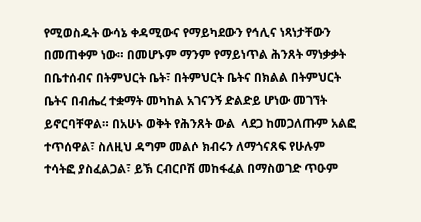የሚወስዱት ውሳኔ ቀዳሚውና የማይካደውን የኅሊና ነጻነታቸውን በመጠቀም ነው። በመሆኑም ማንም የማይነጥል ሕንጸት ማነቃቃት በቤተሰብና በትምህርት ቤት፣ በትምህርት ቤትና በክልል በትምህርት ቤትና በብሔረ ተቋማት መካከል አገናንኝ ድልድይ ሆነው መገኘት ይኖርባቸዋል። በአሁኑ ወቅት የሕንጸት ውል  ላደጋ ከመጋለጡም አልፎ ተጥሰዋል፣ ስለዚህ ዳግም መልሶ ክብሩን ለማጎናጸፍ የሁሉም ተሳትፎ ያስፈልጋል፣ ይኽ ርብርቦሽ መከፋፈል በማስወገድ ጥዑም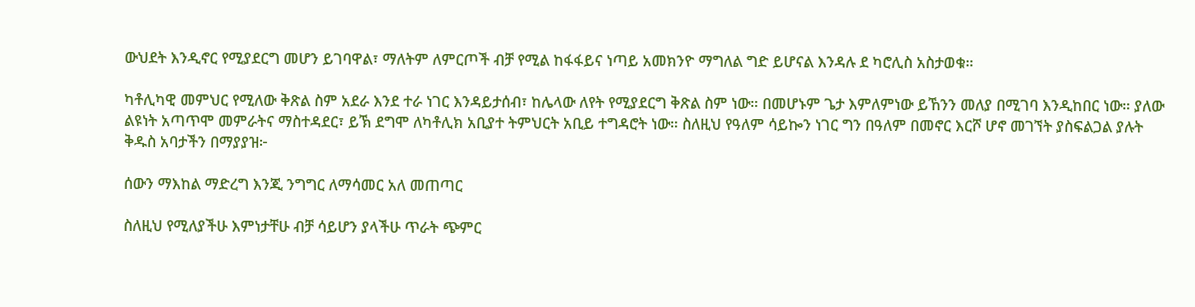ውህደት እንዲኖር የሚያደርግ መሆን ይገባዋል፣ ማለትም ለምርጦች ብቻ የሚል ከፋፋይና ነጣይ አመክንዮ ማግለል ግድ ይሆናል እንዳሉ ደ ካሮሊስ አስታወቁ።

ካቶሊካዊ መምህር የሚለው ቅጽል ስም አደራ እንደ ተራ ነገር እንዳይታሰብ፣ ከሌላው ለየት የሚያደርግ ቅጽል ስም ነው። በመሆኑም ጌታ እምለምነው ይኸንን መለያ በሚገባ እንዲከበር ነው። ያለው ልዩነት አጣጥሞ መምራትና ማስተዳደር፣ ይኽ ደግሞ ለካቶሊክ አቢያተ ትምህርት አቢይ ተግዳሮት ነው። ስለዚህ የዓለም ሳይኰን ነገር ግን በዓለም በመኖር እርሾ ሆኖ መገኘት ያስፍልጋል ያሉት ቅዱስ አባታችን በማያያዝ፦

ሰውን ማእከል ማድረግ እንጂ ንግግር ለማሳመር አለ መጠጣር

ስለዚህ የሚለያችሁ እምነታቸሁ ብቻ ሳይሆን ያላችሁ ጥራት ጭምር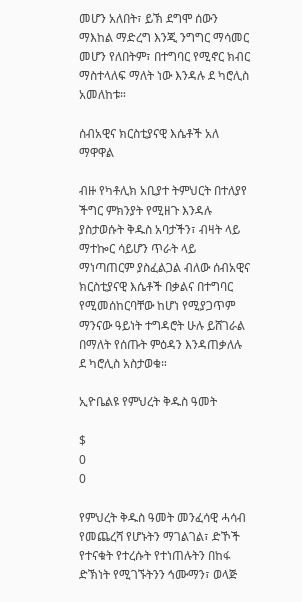መሆን አለበት፣ ይኽ ደግሞ ሰውን ማእከል ማድረግ እንጂ ንግግር ማሳመር መሆን የለበትም፣ በተግባር የሚኖር ክብር ማስተላለፍ ማለት ነው እንዳሉ ደ ካሮሊስ አመለከቱ።

ሰብአዊና ክርስቲያናዊ እሴቶች አለ ማዋዋል

ብዙ የካቶሊክ አቢያተ ትምህርት በተለያየ ችግር ምክንያት የሚዘጉ እንዳሉ ያስታወሱት ቅዱስ አባታችን፣ ብዛት ላይ ማተኰር ሳይሆን ጥራት ላይ ማነጣጠርም ያስፈልጋል ብለው ሰብአዊና ክርስቲያናዊ እሴቶች በቃልና በተግባር የሚመሰከርባቸው ከሆነ የሚያጋጥም ማንናው ዓይነት ተግዳሮት ሁሉ ይሸገራል በማለት የሰጡት ምዕዳን እንዳጠቃለሉ ደ ካሮሊስ አስታወቁ።

ኢዮቤልዩ የምህረት ቅዱስ ዓመት

$
0
0

የምህረት ቅዱስ ዓመት መንፈሳዊ ሓሳብ የመጨረሻ የሆኑትን ማገልገል፣ ድኾች የተናቁት የተረሱት የተነጠሉትን በከፋ ድኽነት የሚገኙትንን ኅሙማን፣ ወላጅ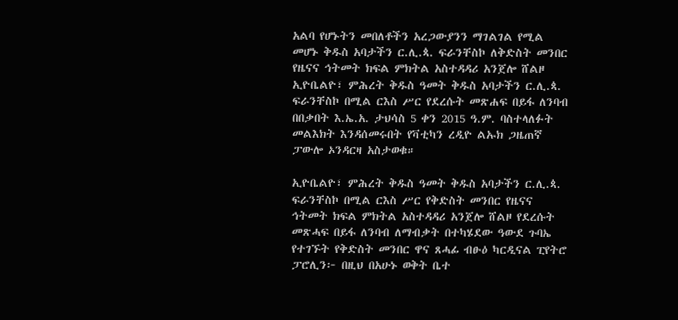አልባ የሆኑትን መበለቶችን አረጋውያንን ማገልገል የሚል መሆኑ ቅዱስ አባታችን ር.ሊ.ጳ. ፍራንቸስኮ ለቅድስት መንበር የዜናና ኅትመት ክፍል ምክትል አስተዳዳሪ አንጀሎ ሸልዞ ኢዮቤልዮ፣ ምሕረት ቅዱስ ዓመት ቅዱስ አባታችን ር.ሊ.ጳ. ፍራንቸስኮ በሚል ርእስ ሥር የደረሱት መጽሐፍ በይፋ ለንባብ በበቃበት እ.ኤ.አ. ታህሳስ 5 ቀን 2015 ዓ.ም. ባስተላለፉት መልእክት እንዳሰመሩበት የቫቲካን ረዲዮ ልኡክ ጋዜጠኛ ፓውሎ ኦንዳርዛ አስታወቁ።

ኢዮቤልዮ፣ ምሕረት ቅዱስ ዓመት ቅዱስ አባታችን ር.ሊ.ጳ. ፍራንቸስኮ በሚል ርእስ ሥር የቅድስት መንበር የዜናና ኅትመት ክፍል ምክትል አስተዳዳሪ አንጀሎ ሸልዞ የደረሱት መጽሓፍ በይፋ ለንባብ ለማብቃት በተካሄደው ዓውደ ጉባኤ የተገኙት የቅድስት መንበር ዋና ጸሓፊ ብፁዕ ካርዲናል ፒየትሮ ፓሮሊን፦ በዚህ በአሁኑ ወቅት ቤተ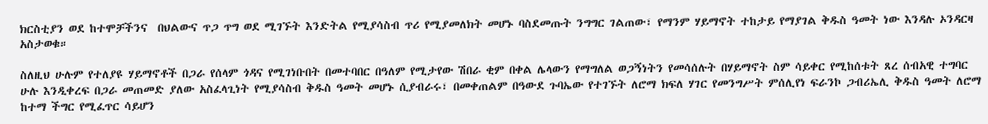ክርስቲያን ወደ ከተሞቻችንና  በህልውና ጥጋ ጥግ ወደ ሚገኙት እንድትል የሚያሳስብ ጥሪ የሚያመለክት መሆኑ ባስደመጡት ንግግር ገልጠው፣ የማንም ሃይማኖት ተከታይ የማያገል ቅዱስ ዓመት ነው እንዳሉ ኦንዳርዛ አስታወቁ።

ስለዚህ ሁሉም የተለያዩ ሃይማኖቶች በጋራ የሰላም ጎዳና የሚገነቡበት በመተባበር በዓለም የሚታየው ሽበራ ቂም በቀል ሌላውን የማግለል ወጋኝነትን የመሳሰሉት በሃይማኖት ስም ሳይቀር የሚከሰቱት ጸረ ሰብአዊ ተግባር ሁሉ እንዲቀረፍ በጋራ መጠመድ ያለው አስፈላጊነት የሚያሳስብ ቅዱስ ዓመት መሆኑ ሲያብራሩ፣ በመቀጠልም በዓውደ ጉባኤው የተገኙት ለሮማ ክፍለ ሃገር የመንግሥት ምሰሊየነ ፍራንኮ ጋብሪኤሊ ቅዱስ ዓመት ለሮማ ከተማ ችግር የሚፈጥር ሳይሆን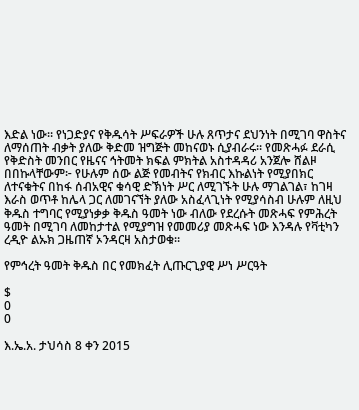እድል ነው። የነጋድያና የቅዱሳት ሥፍራዎች ሁሉ ጸጥታና ደህንነት በሚገባ ዋስትና ለማሰጠት ብቃት ያለው ቅድመ ዝግጅት መከናወኑ ሲያብራሩ። የመጽሓፉ ደራሲ የቅድስት መንበር የዜናና ኅትመት ክፍል ምክትል አስተዳዳሪ አንጀሎ ሸልዞ በበኩላቸውም፦ የሁሉም ሰው ልጅ የመብትና የክብር እኩልነት የሚያበክር ለተናቁትና በከፋ ሰብአዊና ቁሳዊ ድኽነት ሥር ለሚገኙት ሁሉ ማገልገል፣ ከገዛ እራስ ወጥቶ ከሌላ ጋር ለመገናኘት ያለው አስፈላጊነት የሚያሳስብ ሁሉም ለዚህ ቅዱስ ተግባር የሚያነቃቃ ቅዱስ ዓመት ነው ብለው የደረሱት መጽሓፍ የምሕረት ዓመት በሚገባ ለመከታተል የሚያግዝ የመመሪያ መጽሓፍ ነው እንዳሉ የቫቲካን ረዲዮ ልኡክ ጋዜጠኛ ኦንዳርዛ አስታወቁ።

የምኅረት ዓመት ቅዱስ በር የመክፈት ሊጡርጊያዊ ሥነ ሥርዓት

$
0
0

እ.ኤ.አ. ታህሳስ 8 ቀን 2015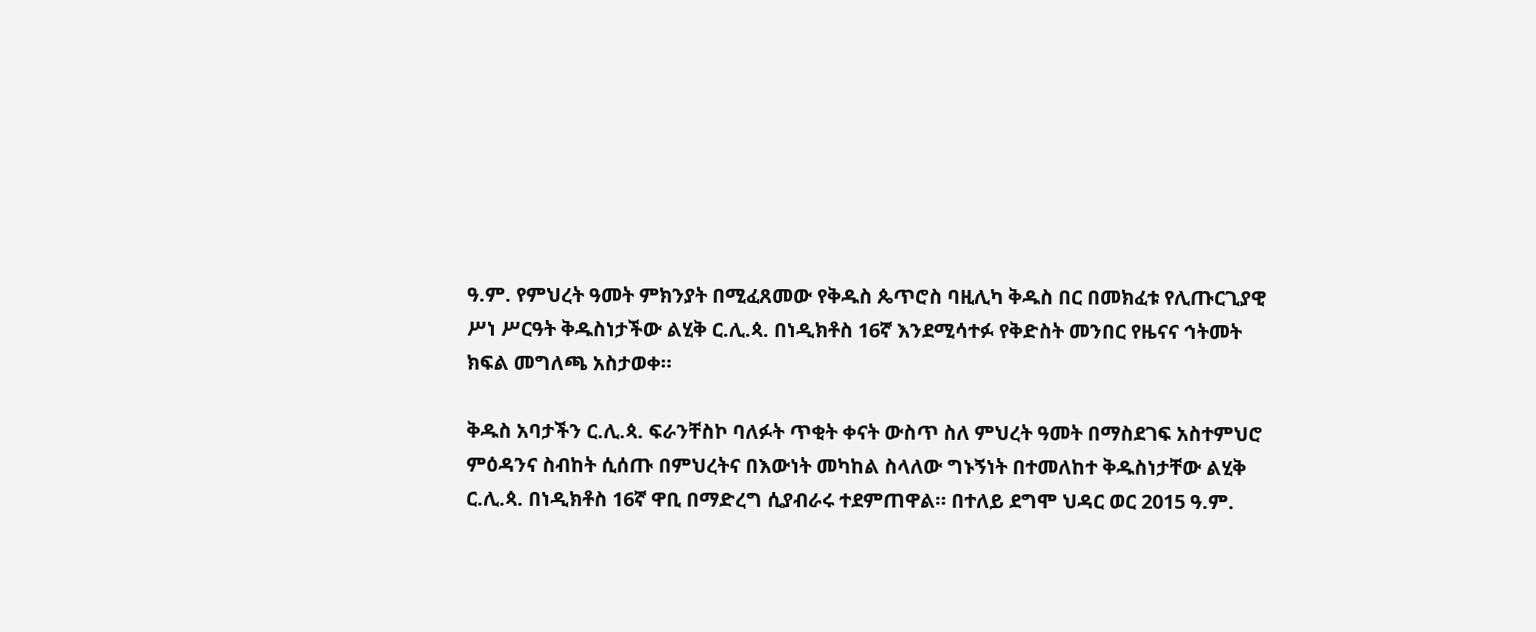ዓ.ም. የምህረት ዓመት ምክንያት በሚፈጸመው የቅዱስ ጴጥሮስ ባዚሊካ ቅዱስ በር በመክፈቱ የሊጡርጊያዊ ሥነ ሥርዓት ቅዱስነታችው ልሂቅ ር.ሊ.ጳ. በነዲክቶስ 16ኛ እንደሚሳተፉ የቅድስት መንበር የዜናና ኅትመት ክፍል መግለጫ አስታወቀ።

ቅዱስ አባታችን ር.ሊ.ጳ. ፍራንቸስኮ ባለፉት ጥቂት ቀናት ውስጥ ስለ ምህረት ዓመት በማስደገፍ አስተምህሮ ምዕዳንና ስብከት ሲሰጡ በምህረትና በእውነት መካከል ስላለው ግኑኝነት በተመለከተ ቅዱስነታቸው ልሂቅ ር.ሊ.ጳ. በነዲክቶስ 16ኛ ዋቢ በማድረግ ሲያብራሩ ተደምጠዋል። በተለይ ደግሞ ህዳር ወር 2015 ዓ.ም.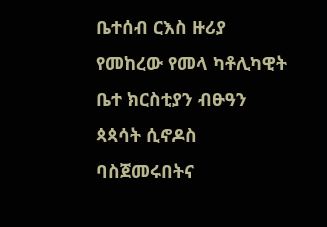ቤተሰብ ርእስ ዙሪያ የመከረው የመላ ካቶሊካዊት ቤተ ክርስቲያን ብፁዓን ጳጳሳት ሲኖዶስ ባስጀመሩበትና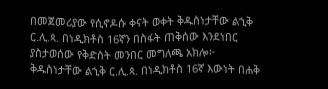በመጀመሪያው የሲኖዶሱ ቀናት ወቀት ቅዱስነታቸው ልኂቅ ር.ሊ.ጳ. በነዲክቶስ 16ኛን በስፋት ጠቅሰው እንደነበር ያስታወሰው የቅድስት መንበር መግለጫ አክሎ፦ ቅዱስነታቸው ልኂቅ ር.ሊ.ጳ. በነዲክቶስ 16ኛ እውነት በሐቅ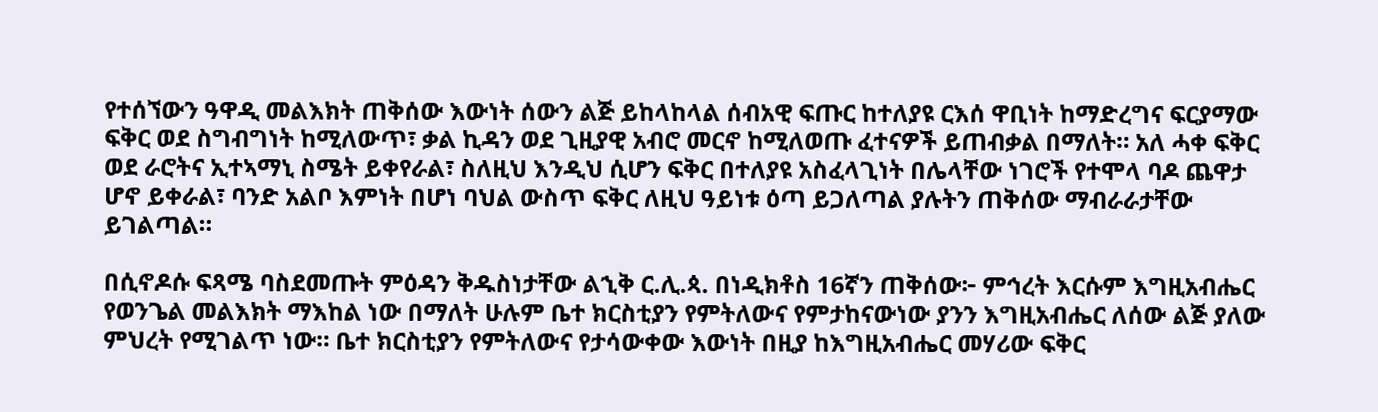የተሰኘውን ዓዋዲ መልእክት ጠቅሰው እውነት ሰውን ልጅ ይከላከላል ሰብአዊ ፍጡር ከተለያዩ ርእሰ ዋቢነት ከማድረግና ፍርያማው ፍቅር ወደ ስግብግነት ከሚለውጥ፣ ቃል ኪዳን ወደ ጊዚያዊ አብሮ መርኖ ከሚለወጡ ፈተናዎች ይጠብቃል በማለት። አለ ሓቀ ፍቅር ወደ ራሮትና ኢተኣማኒ ስሜት ይቀየራል፣ ስለዚህ እንዲህ ሲሆን ፍቅር በተለያዩ አስፈላጊነት በሌላቸው ነገሮች የተሞላ ባዶ ጨዋታ ሆኖ ይቀራል፣ ባንድ አልቦ እምነት በሆነ ባህል ውስጥ ፍቅር ለዚህ ዓይነቱ ዕጣ ይጋለጣል ያሉትን ጠቅሰው ማብራራታቸው ይገልጣል።

በሲኖዶሱ ፍጻሜ ባስደመጡት ምዕዳን ቅዱስነታቸው ልኂቅ ር.ሊ.ጳ. በነዲክቶስ 16ኛን ጠቅሰው፦ ምኅረት እርሱም እግዚአብሔር የወንጌል መልእክት ማእከል ነው በማለት ሁሉም ቤተ ክርስቲያን የምትለውና የምታከናውነው ያንን እግዚአብሔር ለሰው ልጅ ያለው ምህረት የሚገልጥ ነው። ቤተ ክርስቲያን የምትለውና የታሳውቀው እውነት በዚያ ከእግዚአብሔር መሃሪው ፍቅር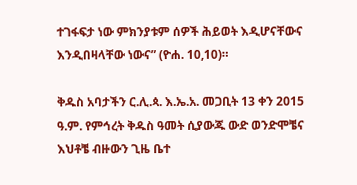ተገፋፍታ ነው ምክንያቱም ሰዎች ሕይወት እዲሆናቸውና እንዲበዛላቸው ነውና” (ዮሐ. 10,10)።

ቅዱስ አባታችን ር.ሊ.ጳ. እ.ኤ.አ. መጋቢት 13 ቀን 2015 ዓ.ም. የምኅረት ቅዱስ ዓመት ሲያውጁ ውድ ወንድሞቼና እህቶቼ ብዙውን ጊዜ ቤተ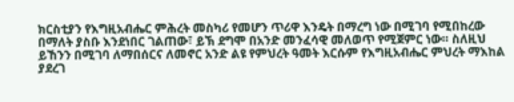ክርስቲያን የእግዚአብሔር ምሕረት መስካሪ የመሆን ጥሪዋ እንዴት በማረግ ነው በሚገባ የሚበከረው በማለት ያስቡ እንደነበር ገልጠው፣ ይኽ ደግሞ በአንድ መንፈሳዊ መለወጥ የሚጀምር ነው። ስለዚህ ይኸንን በሚገባ ለማበሰርና ለመኖር አንድ ልዩ የምህረት ዓመት እርሱም የእግዚአብሔር ምህረት ማእከል ያደረገ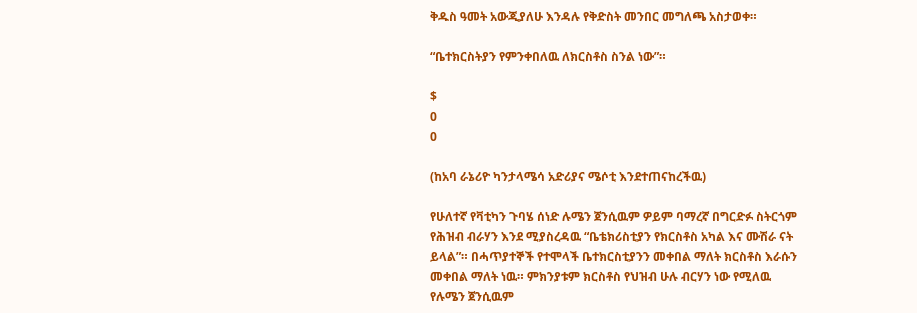ቅዱስ ዓመት አውጂያለሁ እንዳሉ የቅድስት መንበር መግለጫ አስታወቀ።

“ቤተክርስትያን የምንቀበለዉ ለክርስቶስ ስንል ነው”።

$
0
0

(ከአባ ራኔሪዮ ካንታላሜሳ አድሪያና ሜሶቲ እንደተጠናከረችዉ)

የሁለተኛ የቫቲካን ጉባሄ ሰነድ ሉሜን ጀንሲዉም ዎይም ባማረኛ በግርድፉ ስትርጎም የሕዝብ ብራሃን እንደ ሚያስረዳዉ “ቤቴክሪስቲያን የክርስቶስ አካል እና ሙሽራ ናት ይላል”። በሓጥያተኞች የተሞላች ቤተክርስቲያንን መቀበል ማለት ክርስቶስ እራሱን መቀበል ማለት ነዉ። ምክንያቱም ክርስቶስ የህዝብ ሁሉ ብርሃን ነው የሚለዉ የሉሜን ጀንሲዉም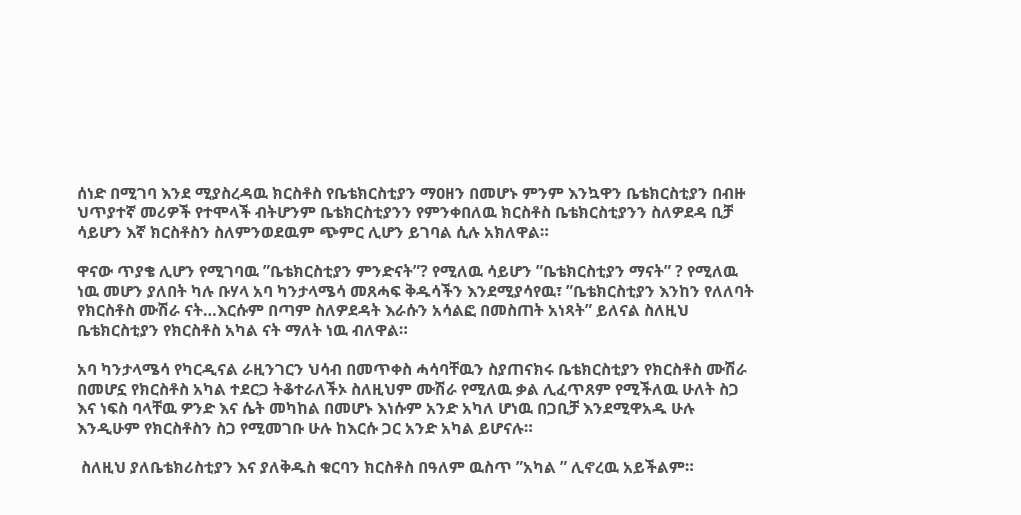ሰነድ በሚገባ እንደ ሚያስረዳዉ ክርስቶስ የቤቴክርስቲያን ማዐዘን በመሆኑ ምንም እንኳዋን ቤቴክርስቲያን በብዙ ህጥያተኛ መሪዎች የተሞላች ብትሆንም ቤቴክርስቲያንን የምንቀበለዉ ክርስቶስ ቤቴክርስቲያንን ስለዎደዳ ቢቻ ሳይሆን እኛ ክርስቶስን ስለምንወደዉም ጭምር ሊሆን ይገባል ሲሉ አክለዋል።

ዋናው ጥያቄ ሊሆን የሚገባዉ ”ቤቴክርስቲያን ምንድናት”? የሚለዉ ሳይሆን ”ቤቴክርስቲያን ማናት” ? የሚለዉ ነዉ መሆን ያለበት ካሉ ቡሃላ አባ ካንታላሜሳ መጸሓፍ ቅዱሳችን እንደሚያሳየዉ፣ ”ቤቴክርስቲያን እንከን የለለባት የክርስቶስ ሙሽራ ናት…እርሱም በጣም ስለዎደዳት እራሱን አሳልፎ በመስጠት አነጻት” ይለናል ስለዚህ ቤቴክርስቲያን የክርስቶስ አካል ናት ማለት ነዉ ብለዋል።

አባ ካንታላሜሳ የካርዲናል ራዚንገርን ህሳብ በመጥቀስ ሓሳባቸዉን ስያጠናክሩ ቤቴክርስቲያን የክርስቶስ ሙሽራ በመሆኗ የክርስቶስ አካል ተደርጋ ትቆተራለችኦ ስለዚህም ሙሽራ የሚለዉ ቃል ሊፈጥጸም የሚችለዉ ሁለት ስጋ እና ነፍስ ባላቸዉ ዎንድ እና ሴት መካከል በመሆኑ እነሱም አንድ አካለ ሆነዉ በጋቢቻ እንደሚዋአዱ ሁሉ እንዲሁም የክርስቶስን ስጋ የሚመገቡ ሁሉ ከእርሱ ጋር አንድ አካል ይሆናሉ።

 ስለዚህ ያለቤቴክሪስቲያን እና ያለቅዱስ ቁርባን ክርስቶስ በዓለም ዉስጥ ”አካል ” ሊኖረዉ አይችልም።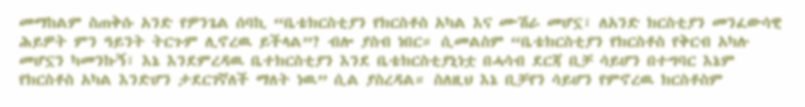መማከልም ስጠቅሱ አንድ የዎንጌል ሰባኪ “ቤቴክርስቲያን የክርስቶስ አካል እና ሙሽራ መሆኗ፣ ለአንድ ክርስቲያን መንፈውሳዊ ሕይዎት ምን ዓይንት ትርጉም ሊኖረዉ ይችላል”? ብሎ ያስብ ነበር። ሲመልስም “ቤቴክርስቲያን የክርስቶስ የቅርብ አካሉ መሆኗን ካመንኩኝ፣ እኔ እንደምረዳዉ ቤተክርስቲያን እንደ ቤቴክርስቲያኒነቷ በሓሳብ ደርጃ ቢቻ ሳይሆን በተግባር እኔም የክርስቶስ አካል እንድሆን ታደርገኛለች ማለት ነዉ” ሲል ያስረዳል። ስለዚህ እኔ ቢቻየን ሳይሆን የምኖረዉ ክርስቶስም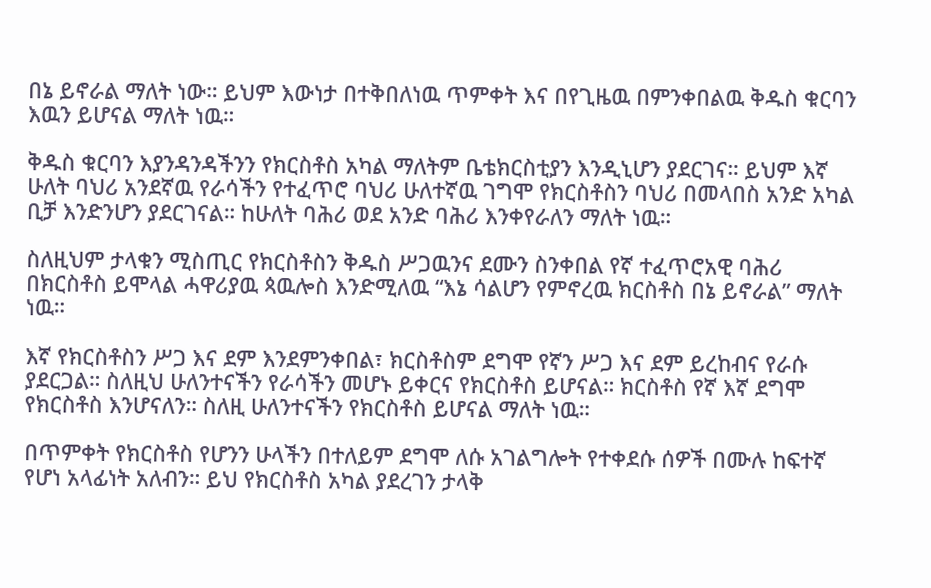በኔ ይኖራል ማለት ነው። ይህም እውነታ በተቅበለነዉ ጥምቀት እና በየጊዜዉ በምንቀበልዉ ቅዱስ ቁርባን እዉን ይሆናል ማለት ነዉ።

ቅዱስ ቁርባን እያንዳንዳችንን የክርስቶስ አካል ማለትም ቤቴክርስቲያን እንዲኒሆን ያደርገና። ይህም እኛ ሁለት ባህሪ አንደኛዉ የራሳችን የተፈጥሮ ባህሪ ሁለተኛዉ ገግሞ የክርስቶስን ባህሪ በመላበስ አንድ አካል ቢቻ እንድንሆን ያደርገናል። ከሁለት ባሕሪ ወደ አንድ ባሕሪ እንቀየራለን ማለት ነዉ።

ስለዚህም ታላቁን ሚስጢር የክርስቶስን ቅዱስ ሥጋዉንና ደሙን ስንቀበል የኛ ተፈጥሮአዊ ባሕሪ በክርስቶስ ይሞላል ሓዋሪያዉ ጳዉሎስ እንድሚለዉ “እኔ ሳልሆን የምኖረዉ ክርስቶስ በኔ ይኖራል” ማለት ነዉ።

እኛ የክርስቶስን ሥጋ እና ደም እንደምንቀበል፣ ክርስቶስም ደግሞ የኛን ሥጋ እና ደም ይረከብና የራሱ ያደርጋል። ስለዚህ ሁለንተናችን የራሳችን መሆኑ ይቀርና የክርስቶስ ይሆናል። ክርስቶስ የኛ እኛ ደግሞ የክርስቶስ እንሆናለን። ስለዚ ሁለንተናችን የክርስቶስ ይሆናል ማለት ነዉ።

በጥምቀት የክርስቶስ የሆንን ሁላችን በተለይም ደግሞ ለሱ አገልግሎት የተቀደሱ ሰዎች በሙሉ ከፍተኛ የሆነ አላፊነት አለብን። ይህ የክርስቶስ አካል ያደረገን ታላቅ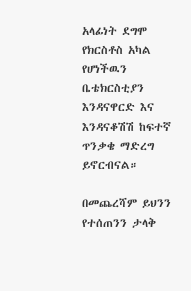አላፊነት ደግሞ የክርስቶስ አካል የሆነችዉን ቤቴክርስቲያን እንዳናዋርድ እና እንዳናቆሽሽ ከፍተኛ ጥንቃቄ ማድረግ ይኖርብናል።

በመጨረሻም ይህንን የተሰጠንን ታላቅ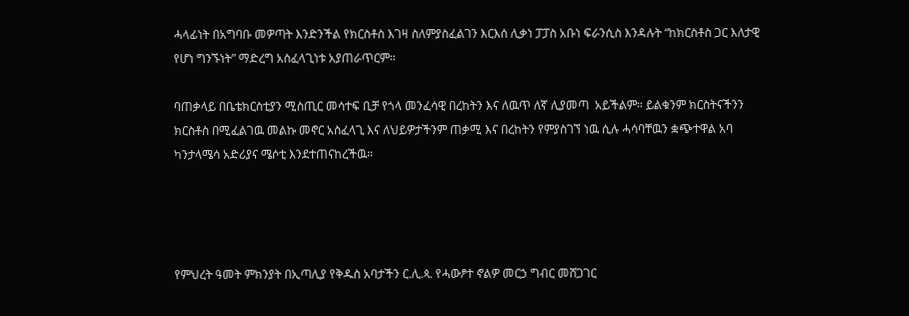ሓላፊነት በአግባቡ መዎጣት እንድንችል የክርስቶስ እገዛ ስለምያስፈልገን እርእሰ ሊቃነ ፓፓስ አቡነ ፍራንሲስ እንዳሉት “ከክርስቶስ ጋር እለታዊ የሆነ ግንኙነት” ማድረግ አስፈላጊነቱ አያጠራጥርም።

ባጠቃላይ በቤቴክርስቲያን ሚስጢር መሳተፍ ቢቻ የጎላ መንፈሳዊ በረከትን እና ለዉጥ ለኛ ሊያመጣ  አይችልም። ይልቁንም ክርስትናችንን ክርስቶስ በሚፈልገዉ መልኩ መኖር አስፈላጊ እና ለህይዎታችንም ጠቃሚ እና በረከትን የምያስገኘ ነዉ ሲሉ ሓሳባቸዉን ቋጭተዋል አባ ካንታላሜሳ አድሪያና ሜሶቲ እንደተጠናከረችዉ።




የምህረት ዓመት ምክንያት በኢጣሊያ የቅዱስ አባታችን ር.ሊ.ጳ. የሓውፆተ ኖልዎ መርኃ ግብር መሸጋገር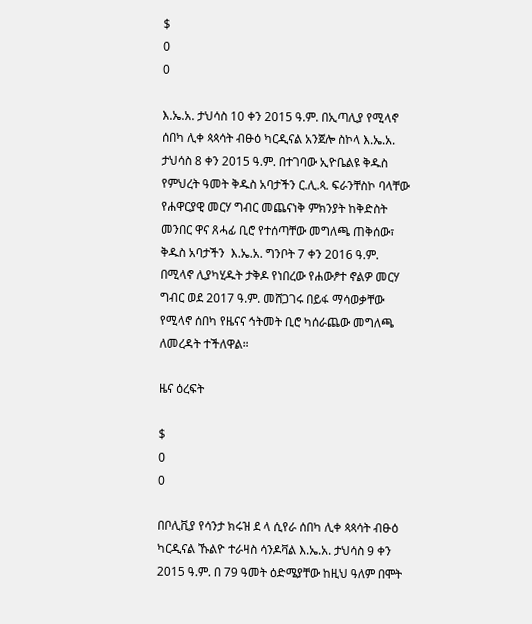$
0
0

እ.ኤ.አ. ታህሳስ 10 ቀን 2015 ዓ.ም. በኢጣሊያ የሚላኖ ሰበካ ሊቀ ጳጳሳት ብፁዕ ካርዲናል አንጀሎ ስኮላ እ.ኤ.አ. ታህሳስ 8 ቀን 2015 ዓ.ም. በተገባው ኢዮቤልዩ ቅዱስ የምህረት ዓመት ቅዱስ አባታችን ር.ሊ.ጳ. ፍራንቸስኮ ባላቸው የሐዋርያዊ መርሃ ግብር መጨናነቅ ምክንያት ከቅድስት መንበር ዋና ጸሓፊ ቢሮ የተሰጣቸው መግለጫ ጠቅሰው፣ ቅዱስ አባታችን  እ.ኤ.አ. ግንቦት 7 ቀን 2016 ዓ.ም. በሚላኖ ሊያካሂዱት ታቅዶ የነበረው የሐውፆተ ኖልዎ መርሃ ግብር ወደ 2017 ዓ.ም. መሸጋገሩ በይፋ ማሳወቃቸው የሚላኖ ሰበካ የዜናና ኅትመት ቢሮ ካሰራጨው መግለጫ ለመረዳት ተችለዋል።

ዜና ዕረፍት

$
0
0

በቦሊቪያ የሳንታ ክሩዝ ደ ላ ሲየራ ሰበካ ሊቀ ጳጳሳት ብፁዕ ካርዲናል ኹልዮ ተራዛስ ሳንዶቫል እ.ኤ.አ. ታህሳስ 9 ቀን 2015 ዓ.ም. በ 79 ዓመት ዕድሜያቸው ከዚህ ዓለም በሞት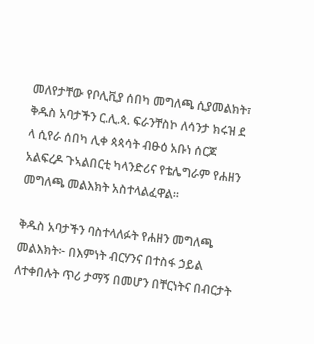መለየታቸው የቦሊቪያ ሰበካ መግለጫ ሲያመልክት፣ ቅዱስ አባታችን ር.ሊ.ጳ. ፍራንቸስኮ ለሳንታ ክሩዝ ደ ላ ሲየራ ሰበካ ሊቀ ጳጳሳት ብፁዕ አቡነ ሰርጆ አልፍረዶ ጉኣልበርቲ ካላንድሪና የቴሌግራም የሐዘን መግለጫ መልእክት አስተላልፈዋል።

ቅዱስ አባታችን ባስተላለፉት የሐዘን መግለጫ መልእክት፦ በእምነት ብርሃንና በተስፋ ኃይል ለተቀበሉት ጥሪ ታማኝ በመሆን በቸርነትና በብርታት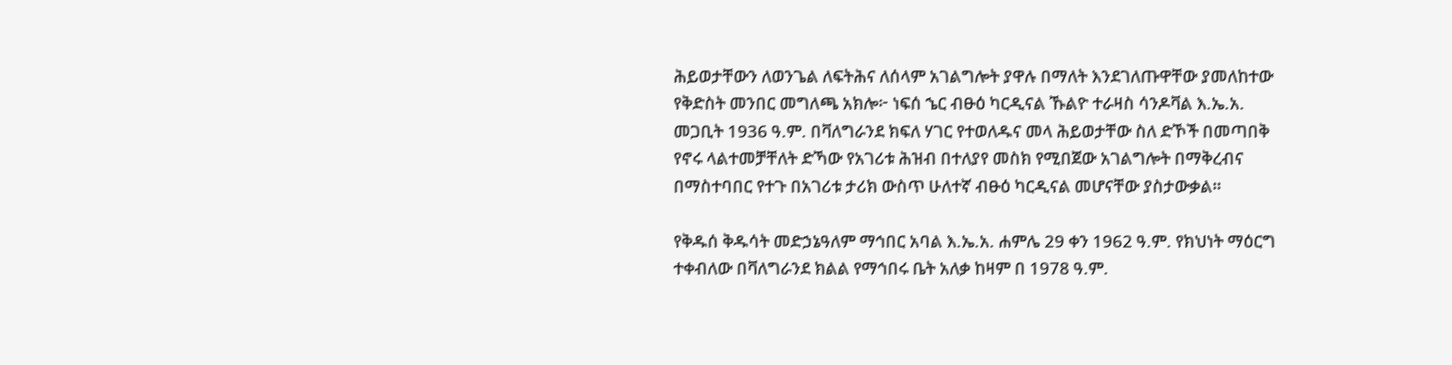ሕይወታቸውን ለወንጌል ለፍትሕና ለሰላም አገልግሎት ያዋሉ በማለት እንደገለጡዋቸው ያመለከተው የቅድስት መንበር መግለጫ አክሎ፦ ነፍሰ ኄር ብፁዕ ካርዲናል ኹልዮ ተራዛስ ሳንዶቫል እ.ኤ.አ. መጋቢት 1936 ዓ.ም. በቫለግራንደ ክፍለ ሃገር የተወለዱና መላ ሕይወታቸው ስለ ድኾች በመጣበቅ የኖሩ ላልተመቻቸለት ድኻው የአገሪቱ ሕዝብ በተለያየ መስክ የሚበጀው አገልግሎት በማቅረብና በማስተባበር የተጉ በአገሪቱ ታሪክ ውስጥ ሁለተኛ ብፁዕ ካርዲናል መሆናቸው ያስታውቃል።

የቅዱሰ ቅዱሳት መድኃኔዓለም ማኅበር አባል እ.ኤ.አ. ሐምሌ 29 ቀን 1962 ዓ.ም. የክህነት ማዕርግ ተቀብለው በቫለግራንደ ክልል የማኅበሩ ቤት አለቃ ከዛም በ 1978 ዓ.ም.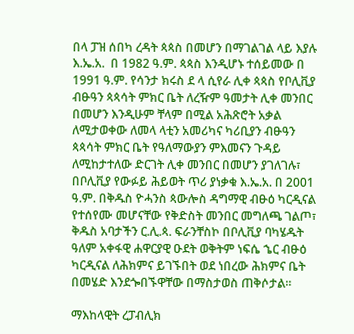በላ ፓዝ ሰበካ ረዳት ጳጳስ በመሆን በማገልገል ላይ እያሉ እ.ኤ.አ.  በ 1982 ዓ.ም. ጳጳስ እንዲሆኑ ተሰይመው በ 1991 ዓ.ም. የሳንታ ክሩስ ደ ላ ሲየራ ሊቀ ጳጳስ የቦሊቪያ ብፁዓን ጳጳሳት ምክር ቤት ለረዥም ዓመታት ሊቀ መንበር በመሆን እንዲሁም ቸላም በሚል አሕጽሮት አቃል ለሚታወቀው ለመላ ላቲን አመሪካና ካሪቢያን ብፁዓን ጳጳሳት ምክር ቤት የዓለማውያን ምእመናን ጉዳይ ለሚከታተለው ድርገት ሊቀ መንበር በመሆን ያገለገሉ፣ በቦሊቪያ የውፉይ ሕይወት ጥሪ ያነቃቁ እ.ኤ.አ. በ 2001 ዓ.ም. በቅዱስ ዮሓንስ ጳውሎስ ዳግማዊ ብፁዕ ካርዲናል የተሰየሙ መሆናቸው የቅድስት መንበር መግለጫ ገልጦ፣ ቅዱስ አባታችን ር.ሊ.ጳ. ፍራንቸስኮ በቦሊቪያ ባካሄዱት ዓለም አቀፋዊ ሐዋርያዊ ዑደት ወቅትም ነፍሴ ኄር ብፁዕ ካርዲናል ለሕክምና ይገኙበት ወደ ነበረው ሕክምና ቤት በመሄድ እንደጐበኙዋቸው በማስታወስ ጠቅሶታል።

ማእከላዊት ረፓብሊክ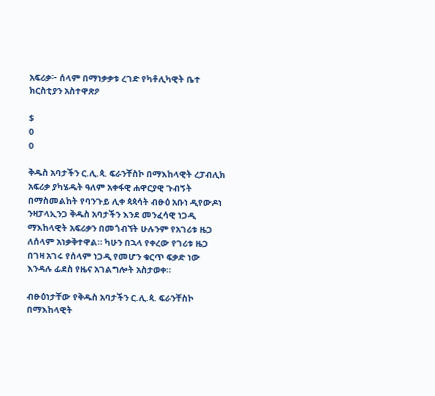አፍሪቃ፦ ሰላም በማነቃቃቱ ረገድ የካቶሊካዊት ቤተ ክርስቲያን አስተዋጽዖ

$
0
0

ቅዱስ አባታችን ር.ሊ.ጳ. ፍራንቸስኮ በማእከላዊት ረፓብሊክ አፍሪቃ ያካሄዱት ዓለም አቀፋዊ ሐዋርያዊ ጉብኝት በማስመልከት የባንጉይ ሊቀ ጳጳሳት ብፁዕ አቡነ ዲየውዶነ ንዛፓላኢንጋ ቅዱስ አባታችን እንደ መንፈሳዊ ነጋዲ ማእከላዊት አፍሪቃን በመጎብኘት ሁሉንም የአገሪቱ ዜጋ ለሰላም አነቃቅተዋል። ካሁን በኋላ የቀረው የገሪቱ ዜጋ በገዛ አገሩ የሰላም ነጋዲ የመሆን ቁርጥ ፍቃድ ነው እንዳሉ ፊደስ የዜና አገልግሎት አስታወቀ።

ብፁዕነታቸው የቅዱስ አባታችን ር.ሊ.ጳ. ፍራንቸስኮ በማእከላዊት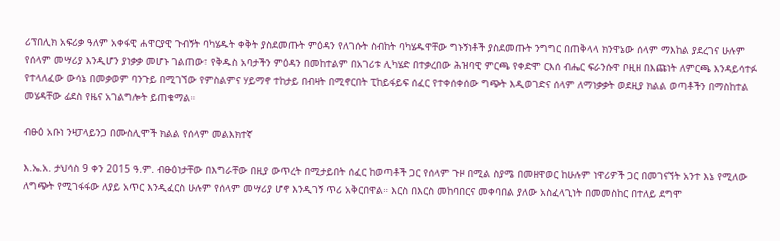ሪፕበሊክ አፍሪቃ ዓለም አቀፋዊ ሐዋርያዊ ጉብኝት ባካሄዱት ቀቅት ያስደመጡት ምዕዳን የለገሱት ስብከት ባካሄዱዋቸው ግኑኝነቶች ያስደመጡት ንግግር በጠቅላላ ክንዋኔው ሰላም ማእከል ያደረገና ሁሉም የሰላም መሣሪያ እንዲሆን ያነቃቃ መሆኑ ገልጠው፣ የቅዱስ አባታችን ምዕዳን በመከተልም በአገሪቱ ሊካሄድ በተቃረበው ሕዝባዊ ምርጫ የቀድሞ ርእሰ ብሔር ፍራንሱዋ ቦዚዘ በእጩነት ለምርጫ እንዳይሳተፉ የተላለፈው ውሳኔ በመቃወም ባንጉይ በሚገኘው የምስልምና ሃይማኖ ተከታይ በብዛት በሚኖርበት ፒከይፋይፍ ሰፈር የተቀሰቀሰው ግጭት እዲወገድና ሰላም ለማነቃቃት ወደዚያ ክልል ወጣቶችን በማስከተል መሄዳቸው ፊደስ የዜና አገልግሎት ይጠቁማል።

ብፁዕ አቡነ ንዛፓላይንጋ በሙስሊሞች ክልል የሰላም መልእክተኛ

እ.ኤ.አ. ታህሳስ 9 ቀን 2015 ዓ.ም. ብፁዕነታቸው በእግራቸው በዚያ ውጥረት በሚታይበት ሰፈር ከወጣቶች ጋር የሰላም ጉዞ በሚል ስያሜ በመዘዋወር ከሁሉም ነዋሪዎች ጋር በመገናኘት አንተ እኔ የሚለው ለግጭት የሚገፋፋው ለያይ አጥር እንዲፈርስ ሁሉም የሰላም መሣሪያ ሆኖ እንዲገኝ ጥሪ አቅርበዋል። እርስ በእርስ መከባበርና መቀባበል ያለው አስፈላጊነት በመመስከር በተለይ ደግሞ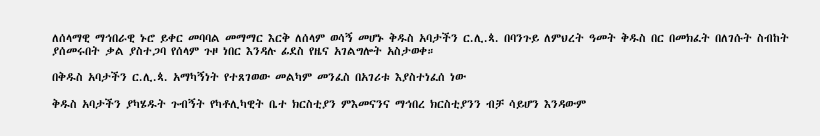ለሰላማዊ ማኅበራዊ ኑሮ ይቀር መባባል መማማር እርቅ ለሰላም ወሳኝ መሆኑ ቅዱስ አባታችን ር.ሊ.ጳ. በባንጉይ ለምህረት ዓመት ቅዱስ በር በመክፈት በለገሱት ስብከት ያሰመሩበት ቃል ያስተጋባ የሰላም ጉዞ ነበር እንዳሉ ፊደስ የዜና አገልግሎት አስታወቀ።

በቅዱስ አባታችን ር.ሊ.ጳ. አማካኝነት የተጸገወው መልካም መንፈስ በአገሪቱ እያስተነፈሰ ነው

ቅዱስ አባታችን ያካሄዱት ጉብኝት የካቶሊካዊት ቤተ ክርስቲያን ምእመናንና ማኅበረ ክርስቲያንን ብቻ ሳይሆን እንዳውም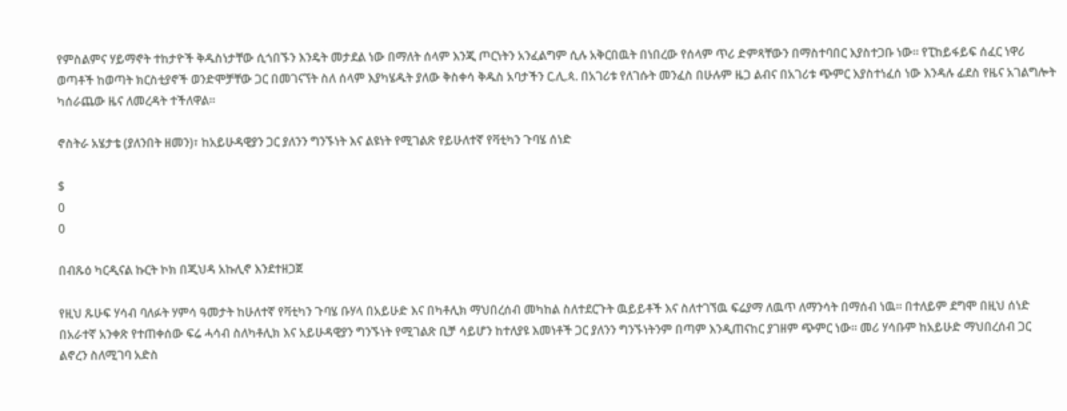የምስልምና ሃይማኖት ተከታዮች ቅዱስነታቸው ሲጎበኙን እንዴት መታደል ነው በማለት ሰላም እንጂ ጦርነትን አንፈልግም ሲሉ አቅርበዉት በነበረው የሰላም ጥሪ ድምጻቸውን በማስተባበር እያስተጋቡ ነው። የፒከይፋይፍ ሰፈር ነዋሪ ወጣቶች ከወጣት ክርስቲያኖች ወንድሞቻቸው ጋር በመገናኘት ስለ ሰላም እያካሄዱት ያለው ቅስቀሳ ቅዱስ አባታችን ር.ሊ.ጳ. በአገሪቱ የለገሱት መንፈስ በሁሉም ዜጋ ልብና በአገሪቱ ጭምር እያስተነፈሰ ነው እንዳሉ ፊደስ የዜና አገልግሎት ካሰራጨው ዜና ለመረዳት ተችለዋል።

ኖስትራ አሄታቴ (ያለንበት ዘመን)፣ ከአይሁዳዊያን ጋር ያለንን ግንኙነት እና ልዩነት የሚገልጽ የይሁለተኛ የቫቲካን ጉባሄ ሰነድ

$
0
0

በብጹዕ ካርዲናል ኩርት ኮክ በጂህዳ አኩሊኖ እንደተዘጋጀ

የዚህ ጹሁፍ ሃሳብ ባለፉት ሃምሳ ዓመታት ከሁለተኛ የቫቲካን ጉባሄ ቡሃላ በአይሁድ እና በካቶሊክ ማህበረሰብ መካከል ስለተደርጉት ዉይይቶች እና ስለተገኘዉ ፍሬያማ ለዉጥ ለማንሳት በማሰብ ነዉ። በተለይም ደግሞ በዚህ ሰነድ በአራተኛ አንቀጽ የተጠቀሰው ፍሬ ሓሳብ ስለካቶሊክ እና አይሁዳዊያን ግንኙነት የሚገልጽ ቢቻ ሳይሆን ከተለያዩ እመነቶች ጋር ያለንን ግንኙነትንም በጣም እንዲጠናከር ያገዘም ጭምር ነው። መሪ ሃሳቡም ከአይሁድ ማህበረሰብ ጋር ልኖረን ስለሚገባ አድስ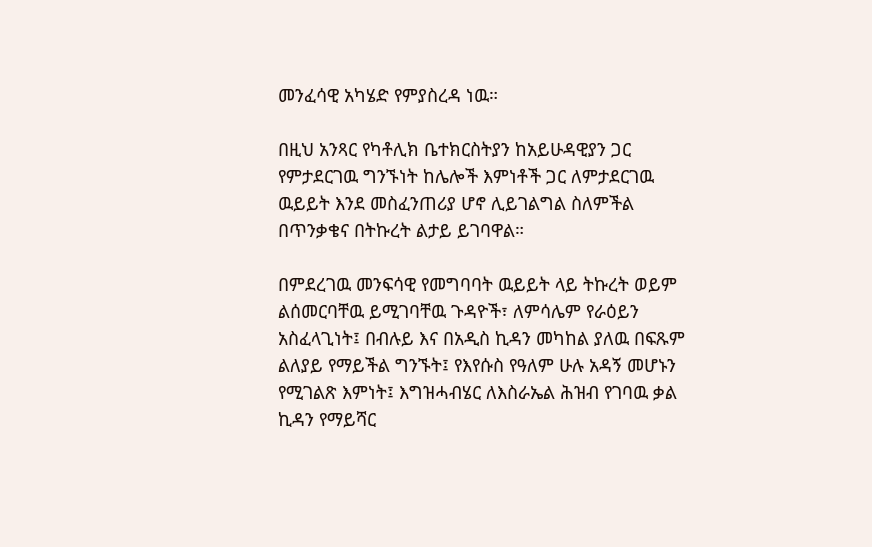መንፈሳዊ አካሄድ የምያስረዳ ነዉ።

በዚህ አንጻር የካቶሊክ ቤተክርስትያን ከአይሁዳዊያን ጋር የምታደርገዉ ግንኙነት ከሌሎች እምነቶች ጋር ለምታደርገዉ ዉይይት እንደ መስፈንጠሪያ ሆኖ ሊይገልግል ስለምችል በጥንቃቄና በትኩረት ልታይ ይገባዋል።

በምደረገዉ መንፍሳዊ የመግባባት ዉይይት ላይ ትኩረት ወይም ልሰመርባቸዉ ይሚገባቸዉ ጉዳዮች፣ ለምሳሌም የራዕይን አስፈላጊነት፤ በብሉይ እና በአዲስ ኪዳን መካከል ያለዉ በፍጹም ልለያይ የማይችል ግንኙት፤ የእየሱስ የዓለም ሁሉ አዳኝ መሆኑን የሚገልጽ እምነት፤ እግዝሓብሄር ለእስራኤል ሕዝብ የገባዉ ቃል ኪዳን የማይሻር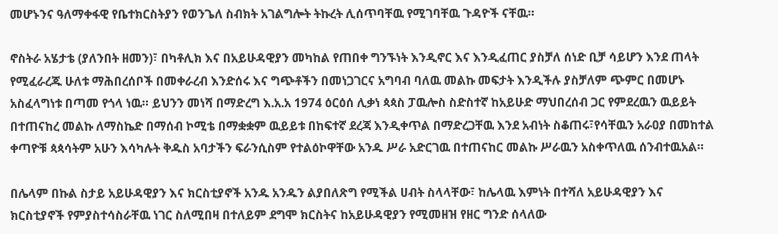መሆኑንና ዓለማቀፋዊ የቤተክርስትያን የወንጌለ ስብክት አገልግሎት ትኩረት ሊሰጥባቸዉ የሚገባቸዉ ጉዳዮች ናቸዉ።

ኖስትራ አሄታቴ (ያለንበት ዘመን)፣ በካቶሊክ እና በአይሁዳዊያን መካከል የጠበቀ ግንኙነት እንዲኖር እና እንዲፈጠር ያስቻለ ሰነድ ቢቻ ሳይሆን እንደ ጠላት የሚፈራረጁ ሁለቱ ማሕበረሰቦች በመቀራረብ እንድሰሩ እና ግጭቶችን በመነጋገርና አግባብ ባለዉ መልኩ መፍታት እንዲችሉ ያስቻለም ጭምር በመሆኑ አስፈላግነቱ በጣመ የጎላ ነዉ። ይህንን መነሻ በማድረግ እ.አ.አ 1974 ዕርዕሰ ሊቃነ ጳጳስ ፓዉሎስ ስድስተኛ ከአይሁድ ማህበረሰብ ጋር የምደረዉን ዉይይት በተጠናከረ መልኩ ለማስኬድ በማሰብ ኮሚቴ በማቋቋም ዉይይቱ በከፍተኛ ደረጃ እንዲቀጥል በማድረጋቸዉ እንደ አብነት ስቆጠሩ፣የሳቸዉን አራዐያ በመከተል ቀጣዮቹ ጳጳሳትም አሁን እሳካሉት ቅዱስ አባታችን ፍራንሲስም የተልዕኮዋቸው አንዱ ሥራ አድርገዉ በተጠናከር መልኩ ሥራዉን አስቀጥለዉ ሰንብተዉአል።

በሌላም በኩል ስታይ አይሁዳዊያን እና ክርስቲያኖች አንዱ አንዱን ልያበለጽግ የሚችል ሀብት ስላላቸው፣ ከሌላዉ እምነት በተሻለ አይሁዳዊያን እና ክርስቲያኖች የምያስተሳስራቸዉ ነገር ስለሚበዛ በተለይም ደግሞ ክርስትና ከአይሁዳዊያን የሚመዘዝ የዘር ግንድ ሰላለው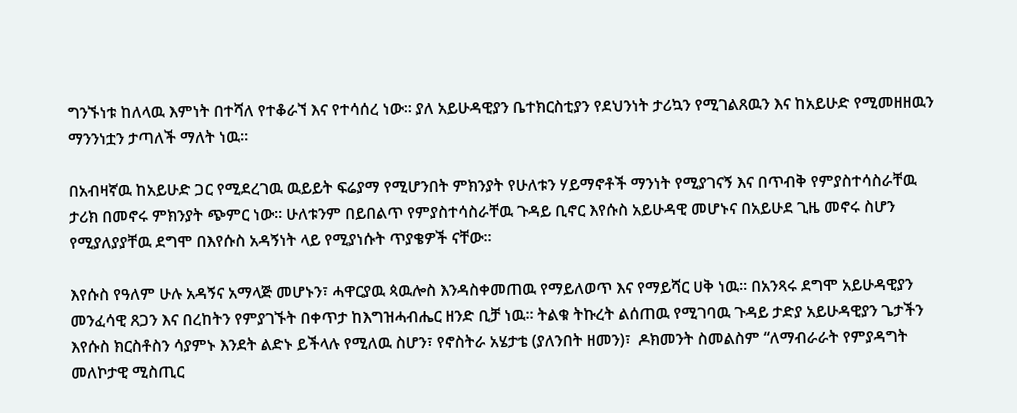ግንኙነቱ ከለላዉ እምነት በተሻለ የተቆራኘ እና የተሳሰረ ነው። ያለ አይሁዳዊያን ቤተክርስቲያን የደህንነት ታሪኳን የሚገልጸዉን እና ከአይሁድ የሚመዘዘዉን ማንንነቷን ታጣለች ማለት ነዉ።

በአብዛኛዉ ከአይሁድ ጋር የሚደረገዉ ዉይይት ፍሬያማ የሚሆንበት ምክንያት የሁለቱን ሃይማኖቶች ማንነት የሚያገናኝ እና በጥብቅ የምያስተሳስራቸዉ ታሪክ በመኖሩ ምክንያት ጭምር ነው። ሁለቱንም በይበልጥ የምያስተሳስራቸዉ ጉዳይ ቢኖር እየሱስ አይሁዳዊ መሆኑና በአይሁደ ጊዜ መኖሩ ስሆን የሚያለያያቸዉ ደግሞ በእየሱስ አዳኝነት ላይ የሚያነሱት ጥያቄዎች ናቸው።

እየሱስ የዓለም ሁሉ አዳኝና አማላጅ መሆኑን፣ ሓዋርያዉ ጳዉሎስ እንዳስቀመጠዉ የማይለወጥ እና የማይሻር ሀቅ ነዉ። በአንጻሩ ደግሞ አይሁዳዊያን መንፈሳዊ ጸጋን እና በረከትን የምያገኙት በቀጥታ ከእግዝሓብሔር ዘንድ ቢቻ ነዉ። ትልቁ ትኩረት ልሰጠዉ የሚገባዉ ጉዳይ ታድያ አይሁዳዊያን ጌታችን እየሱስ ክርስቶስን ሳያምኑ እንደት ልድኑ ይችላሉ የሚለዉ ስሆን፣ የኖስትራ አሄታቴ (ያለንበት ዘመን)፣  ዶክመንት ስመልስም “ለማብራራት የምያዳግት መለኮታዊ ሚስጢር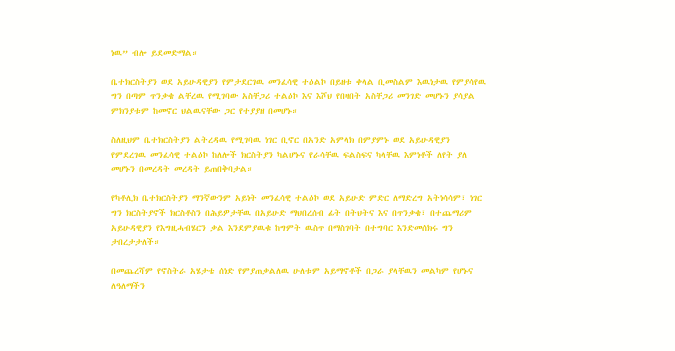ነዉ” ብሎ ይደመድማል።

ቤተክርስትያን ወደ አይሁዳዊያን የምታደርገዉ መንፈሳዊ ተዕልኮ በይዘቱ ቀላል ቢመስልም እዉነታዉ የምያሳየዉ ግን በጣም ጥንቃቄ ልቸረዉ የሚገባው አስቸጋሪ ተልዕኮ እና እሾህ የበዛበት አስቸጋሪ መንገድ መሆኑን ያሳያል ምክንያቱም ከመኖር ህልዉናቸው ጋር የተያያዘ በመሆኑ።

ስለዚህም ቤተክርስትያን ልትረዳዉ የሚገባዉ ነገር ቢኖር በአንድ አምላክ በምያምኑ ወደ አይሁዳዊያን የምደረገዉ መንፈሳዊ ተልዕኮ ከለሎች ክርስትያን ካልሆኑና የራሳቸዉ ፍልስፍና ካላቸዉ እምነቶች ለየት ያለ መሆኑን በመረዳት መረዳት ይጠበቅባታል።

የካቶሊክ ቤተክርስትያን ማንኛውንም አይነት መንፈሳዊ ተልዕኮ ወደ አይሁድ ምድር ለማድረግ አትነሳሳም፣ ነገር ግን ክርስትያኖች ክርስቶስን በሕይዎታቸዉ በአይሁድ ማህበረሰብ ፊት በትህትና እና በጥንቃቄ፣ በተጨማሪም አይሁዳዊያን የእግዚሓብሄርን ቃል እንደምያዉቁ ከግምት ዉስጥ በማስገባት በተግባር እንድመሰክሩ ግን ታበረታታለች።

በመጨረሻም የኖስትራ አሄታቴ ሰነድ የምያጠቃልለዉ ሁለቱም አይማኖቶች በጋራ ያላቸዉን መልካም የሆኑና ለዓለማችን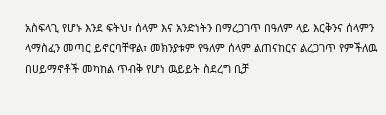አስፍላጊ የሆኑ እንደ ፍትህ፣ ሰላም እና አንድነትን በማረጋገጥ በዓለም ላይ እርቅንና ሰላምን ላማስፈን መጣር ይኖርባቸዋል፣ መክንያቱም የዓለም ሰላም ልጠናከርና ልረጋገጥ የምችለዉ በሀይማኖቶች መካከል ጥብቅ የሆነ ዉይይት ስደረግ ቢቻ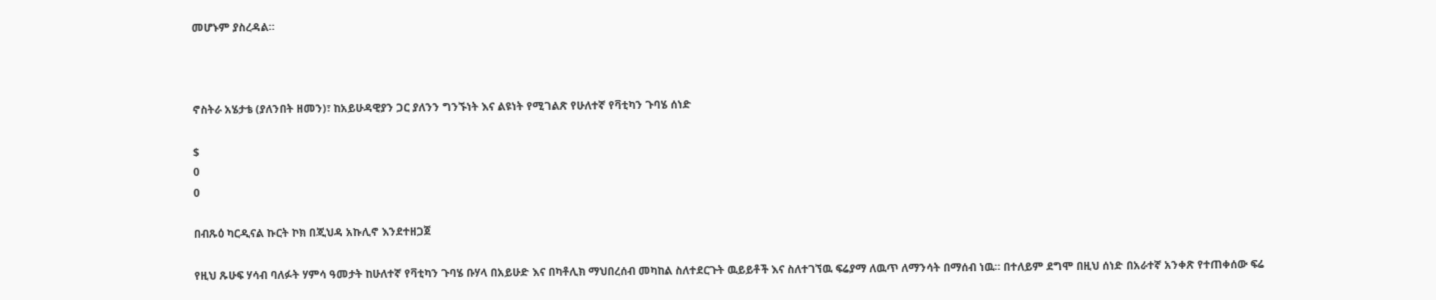መሆኑም ያስረዳል።



ኖስትራ አሄታቴ (ያለንበት ዘመን)፣ ከአይሁዳዊያን ጋር ያለንን ግንኙነት እና ልዩነት የሚገልጽ የሁለተኛ የቫቲካን ጉባሄ ሰነድ

$
0
0

በብጹዕ ካርዲናል ኩርት ኮክ በጂህዳ አኩሊኖ እንደተዘጋጀ

የዚህ ጹሁፍ ሃሳብ ባለፉት ሃምሳ ዓመታት ከሁለተኛ የቫቲካን ጉባሄ ቡሃላ በአይሁድ እና በካቶሊክ ማህበረሰብ መካከል ስለተደርጉት ዉይይቶች እና ስለተገኘዉ ፍሬያማ ለዉጥ ለማንሳት በማሰብ ነዉ። በተለይም ደግሞ በዚህ ሰነድ በአራተኛ አንቀጽ የተጠቀሰው ፍሬ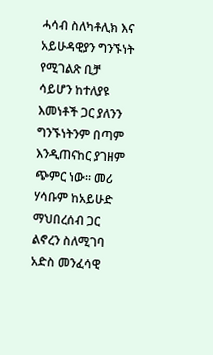ሓሳብ ስለካቶሊክ እና አይሁዳዊያን ግንኙነት የሚገልጽ ቢቻ ሳይሆን ከተለያዩ እመነቶች ጋር ያለንን ግንኙነትንም በጣም እንዲጠናከር ያገዘም ጭምር ነው። መሪ ሃሳቡም ከአይሁድ ማህበረሰብ ጋር ልኖረን ስለሚገባ አድስ መንፈሳዊ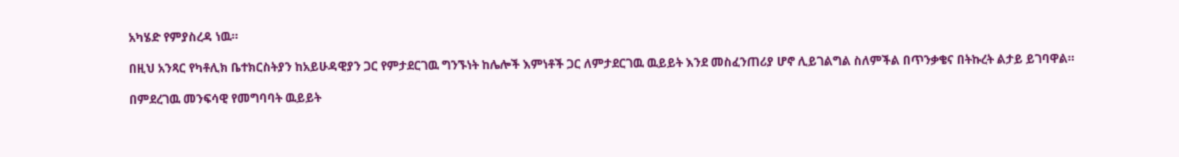አካሄድ የምያስረዳ ነዉ።

በዚህ አንጻር የካቶሊክ ቤተክርስትያን ከአይሁዳዊያን ጋር የምታደርገዉ ግንኙነት ከሌሎች እምነቶች ጋር ለምታደርገዉ ዉይይት እንደ መስፈንጠሪያ ሆኖ ሊይገልግል ስለምችል በጥንቃቄና በትኩረት ልታይ ይገባዋል።

በምደረገዉ መንፍሳዊ የመግባባት ዉይይት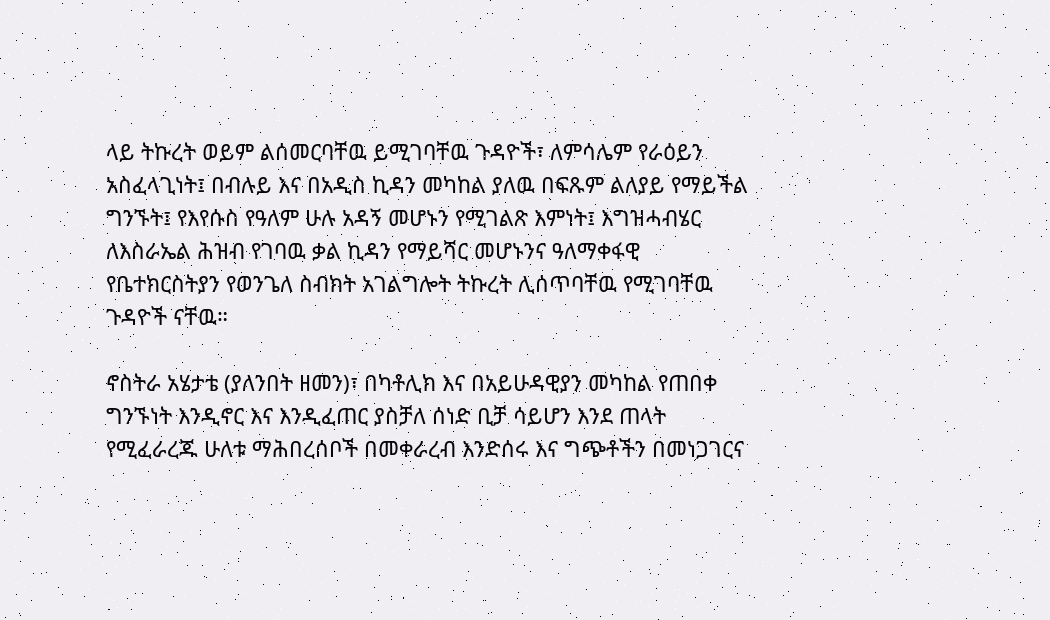ላይ ትኩረት ወይም ልሰመርባቸዉ ይሚገባቸዉ ጉዳዮች፣ ለምሳሌም የራዕይን አስፈላጊነት፤ በብሉይ እና በአዲስ ኪዳን መካከል ያለዉ በፍጹም ልለያይ የማይችል ግንኙት፤ የእየሱስ የዓለም ሁሉ አዳኝ መሆኑን የሚገልጽ እምነት፤ እግዝሓብሄር ለእስራኤል ሕዝብ የገባዉ ቃል ኪዳን የማይሻር መሆኑንና ዓለማቀፋዊ የቤተክርስትያን የወንጌለ ስብክት አገልግሎት ትኩረት ሊሰጥባቸዉ የሚገባቸዉ ጉዳዮች ናቸዉ።

ኖስትራ አሄታቴ (ያለንበት ዘመን)፣ በካቶሊክ እና በአይሁዳዊያን መካከል የጠበቀ ግንኙነት እንዲኖር እና እንዲፈጠር ያስቻለ ሰነድ ቢቻ ሳይሆን እንደ ጠላት የሚፈራረጁ ሁለቱ ማሕበረሰቦች በመቀራረብ እንድሰሩ እና ግጭቶችን በመነጋገርና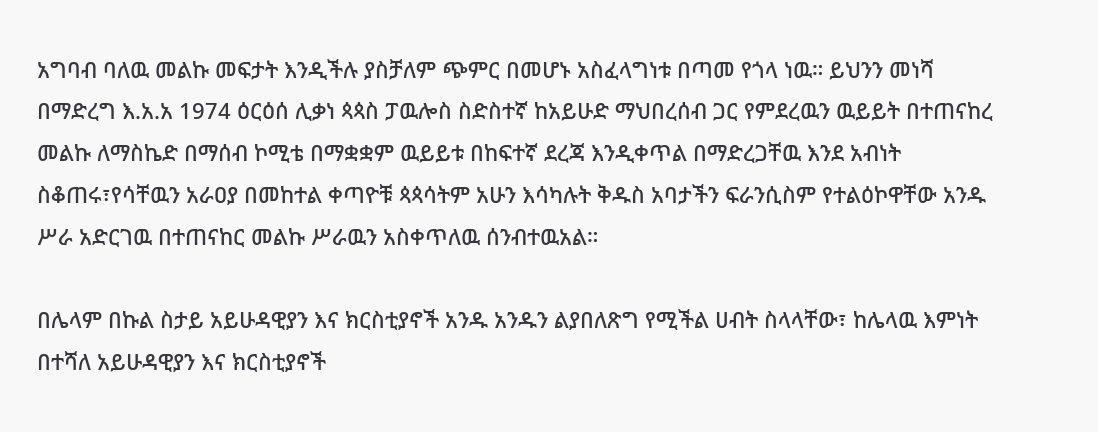አግባብ ባለዉ መልኩ መፍታት እንዲችሉ ያስቻለም ጭምር በመሆኑ አስፈላግነቱ በጣመ የጎላ ነዉ። ይህንን መነሻ በማድረግ እ.አ.አ 1974 ዕርዕሰ ሊቃነ ጳጳስ ፓዉሎስ ስድስተኛ ከአይሁድ ማህበረሰብ ጋር የምደረዉን ዉይይት በተጠናከረ መልኩ ለማስኬድ በማሰብ ኮሚቴ በማቋቋም ዉይይቱ በከፍተኛ ደረጃ እንዲቀጥል በማድረጋቸዉ እንደ አብነት ስቆጠሩ፣የሳቸዉን አራዐያ በመከተል ቀጣዮቹ ጳጳሳትም አሁን እሳካሉት ቅዱስ አባታችን ፍራንሲስም የተልዕኮዋቸው አንዱ ሥራ አድርገዉ በተጠናከር መልኩ ሥራዉን አስቀጥለዉ ሰንብተዉአል።

በሌላም በኩል ስታይ አይሁዳዊያን እና ክርስቲያኖች አንዱ አንዱን ልያበለጽግ የሚችል ሀብት ስላላቸው፣ ከሌላዉ እምነት በተሻለ አይሁዳዊያን እና ክርስቲያኖች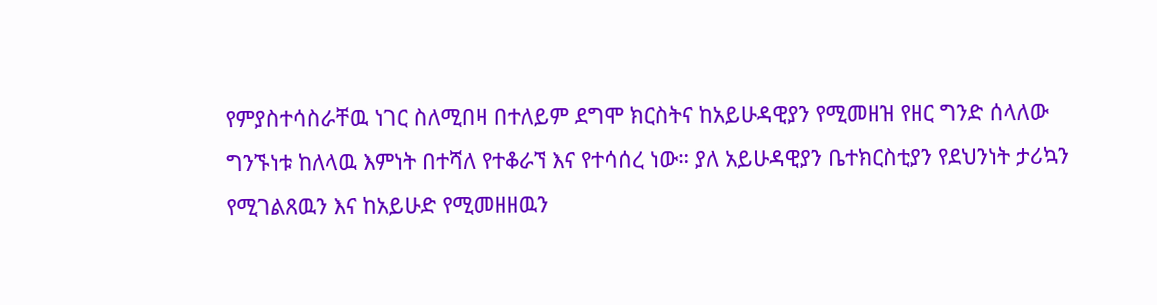የምያስተሳስራቸዉ ነገር ስለሚበዛ በተለይም ደግሞ ክርስትና ከአይሁዳዊያን የሚመዘዝ የዘር ግንድ ሰላለው ግንኙነቱ ከለላዉ እምነት በተሻለ የተቆራኘ እና የተሳሰረ ነው። ያለ አይሁዳዊያን ቤተክርስቲያን የደህንነት ታሪኳን የሚገልጸዉን እና ከአይሁድ የሚመዘዘዉን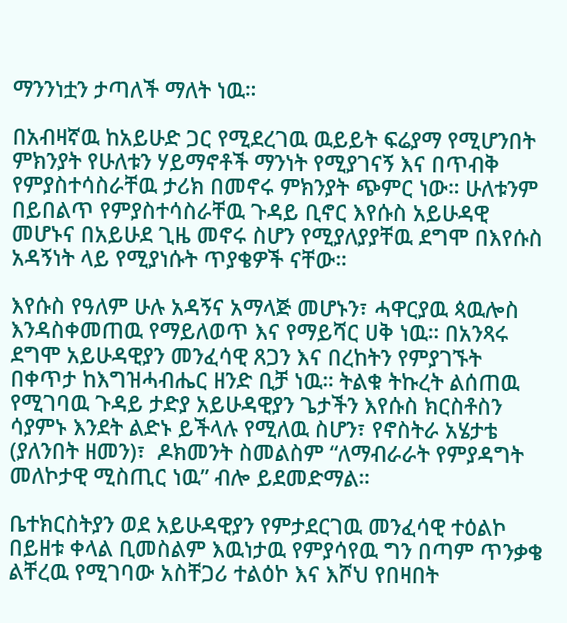ማንንነቷን ታጣለች ማለት ነዉ።

በአብዛኛዉ ከአይሁድ ጋር የሚደረገዉ ዉይይት ፍሬያማ የሚሆንበት ምክንያት የሁለቱን ሃይማኖቶች ማንነት የሚያገናኝ እና በጥብቅ የምያስተሳስራቸዉ ታሪክ በመኖሩ ምክንያት ጭምር ነው። ሁለቱንም በይበልጥ የምያስተሳስራቸዉ ጉዳይ ቢኖር እየሱስ አይሁዳዊ መሆኑና በአይሁደ ጊዜ መኖሩ ስሆን የሚያለያያቸዉ ደግሞ በእየሱስ አዳኝነት ላይ የሚያነሱት ጥያቄዎች ናቸው።

እየሱስ የዓለም ሁሉ አዳኝና አማላጅ መሆኑን፣ ሓዋርያዉ ጳዉሎስ እንዳስቀመጠዉ የማይለወጥ እና የማይሻር ሀቅ ነዉ። በአንጻሩ ደግሞ አይሁዳዊያን መንፈሳዊ ጸጋን እና በረከትን የምያገኙት በቀጥታ ከእግዝሓብሔር ዘንድ ቢቻ ነዉ። ትልቁ ትኩረት ልሰጠዉ የሚገባዉ ጉዳይ ታድያ አይሁዳዊያን ጌታችን እየሱስ ክርስቶስን ሳያምኑ እንደት ልድኑ ይችላሉ የሚለዉ ስሆን፣ የኖስትራ አሄታቴ (ያለንበት ዘመን)፣  ዶክመንት ስመልስም “ለማብራራት የምያዳግት መለኮታዊ ሚስጢር ነዉ” ብሎ ይደመድማል።

ቤተክርስትያን ወደ አይሁዳዊያን የምታደርገዉ መንፈሳዊ ተዕልኮ በይዘቱ ቀላል ቢመስልም እዉነታዉ የምያሳየዉ ግን በጣም ጥንቃቄ ልቸረዉ የሚገባው አስቸጋሪ ተልዕኮ እና እሾህ የበዛበት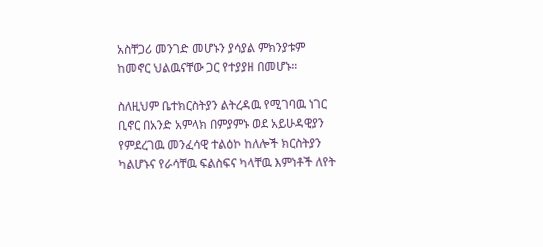አስቸጋሪ መንገድ መሆኑን ያሳያል ምክንያቱም ከመኖር ህልዉናቸው ጋር የተያያዘ በመሆኑ።

ስለዚህም ቤተክርስትያን ልትረዳዉ የሚገባዉ ነገር ቢኖር በአንድ አምላክ በምያምኑ ወደ አይሁዳዊያን የምደረገዉ መንፈሳዊ ተልዕኮ ከለሎች ክርስትያን ካልሆኑና የራሳቸዉ ፍልስፍና ካላቸዉ እምነቶች ለየት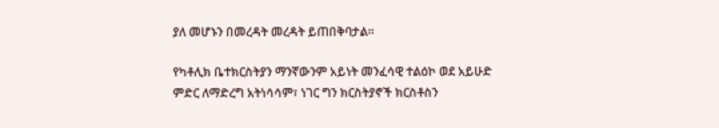ያለ መሆኑን በመረዳት መረዳት ይጠበቅባታል።

የካቶሊክ ቤተክርስትያን ማንኛውንም አይነት መንፈሳዊ ተልዕኮ ወደ አይሁድ ምድር ለማድረግ አትነሳሳም፣ ነገር ግን ክርስትያኖች ክርስቶስን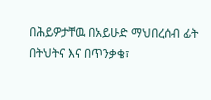በሕይዎታቸዉ በአይሁድ ማህበረሰብ ፊት በትህትና እና በጥንቃቄ፣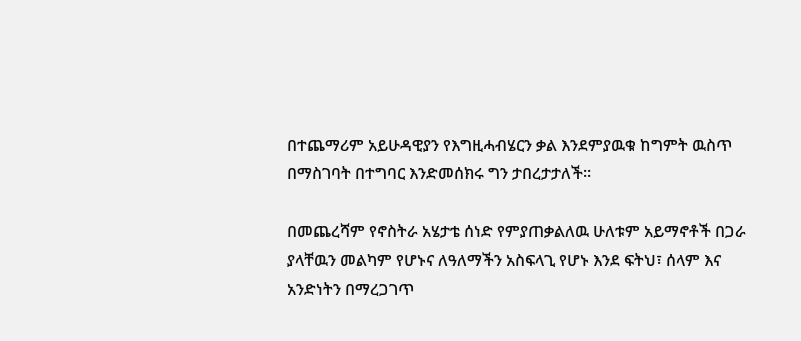በተጨማሪም አይሁዳዊያን የእግዚሓብሄርን ቃል እንደምያዉቁ ከግምት ዉስጥ በማስገባት በተግባር እንድመሰክሩ ግን ታበረታታለች።

በመጨረሻም የኖስትራ አሄታቴ ሰነድ የምያጠቃልለዉ ሁለቱም አይማኖቶች በጋራ ያላቸዉን መልካም የሆኑና ለዓለማችን አስፍላጊ የሆኑ እንደ ፍትህ፣ ሰላም እና አንድነትን በማረጋገጥ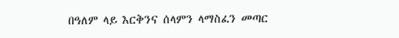በዓለም ላይ እርቅንና ሰላምን ላማስፈን መጣር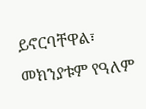ይኖርባቸዋል፣ መክንያቱም የዓለም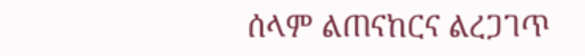ሰላም ልጠናከርና ልረጋገጥ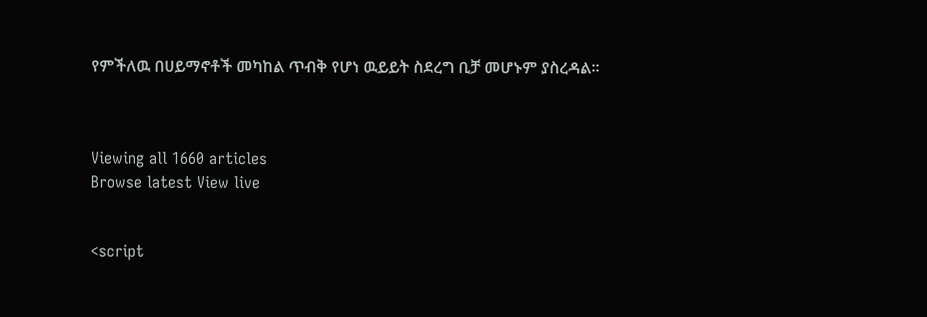የምችለዉ በሀይማኖቶች መካከል ጥብቅ የሆነ ዉይይት ስደረግ ቢቻ መሆኑም ያስረዳል።



Viewing all 1660 articles
Browse latest View live


<script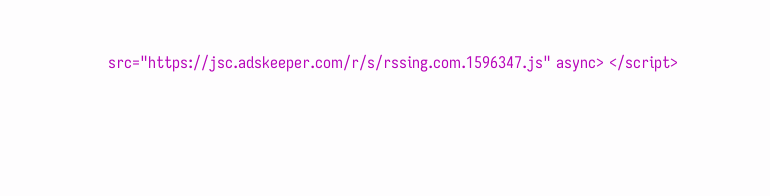src="https://jsc.adskeeper.com/r/s/rssing.com.1596347.js" async> </script>